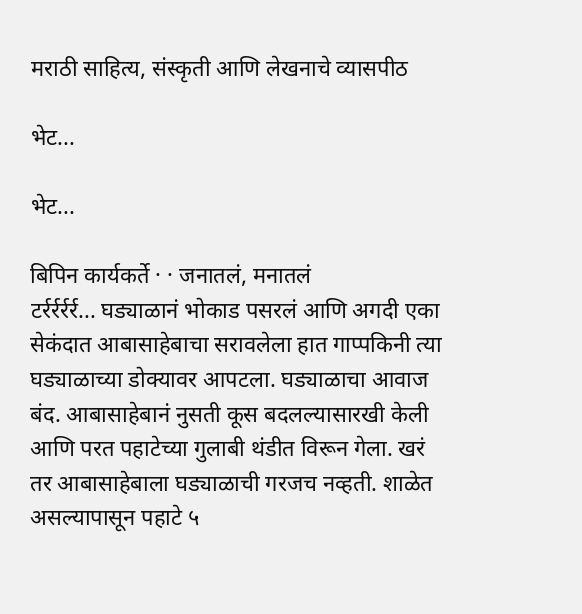मराठी साहित्य, संस्कृती आणि लेखनाचे व्यासपीठ

भेट...

भेट...

बिपिन कार्यकर्ते · · जनातलं, मनातलं
टर्रर्रर्रर्र... घड्याळानं भोकाड पसरलं आणि अगदी एका सेकंदात आबासाहेबाचा सरावलेला हात गाप्पकिनी त्या घड्याळाच्या डोक्यावर आपटला. घड्याळाचा आवाज बंद. आबासाहेबानं नुसती कूस बदलल्यासारखी केली आणि परत पहाटेच्या गुलाबी थंडीत विरून गेला. खरं तर आबासाहेबाला घड्याळाची गरजच नव्हती. शाळेत असल्यापासून पहाटे ५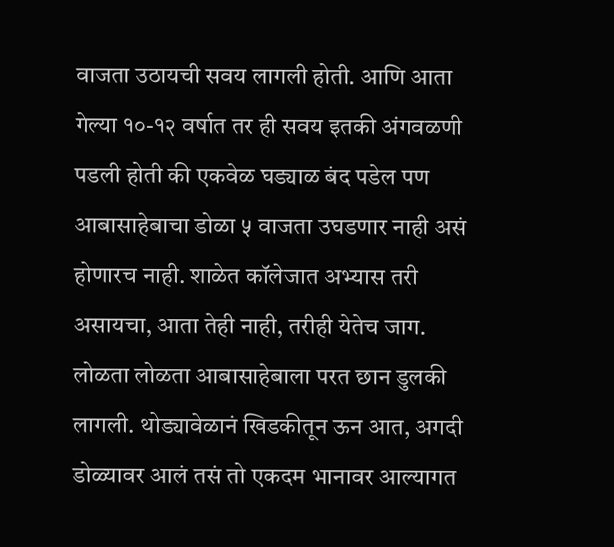वाजता उठायची सवय लागली होती. आणि आता गेल्या १०-१२ वर्षात तर ही सवय इतकी अंगवळणी पडली होती की एकवेळ घड्याळ बंद पडेल पण आबासाहेबाचा डोळा ५ वाजता उघडणार नाही असं होणारच नाही. शाळेत कॉलेजात अभ्यास तरी असायचा, आता तेही नाही, तरीही येतेच जाग. लोळता लोळता आबासाहेबाला परत छान डुलकी लागली. थोड्यावेळानं खिडकीतून ऊन आत, अगदी डोळ्यावर आलं तसं तो एकदम भानावर आल्यागत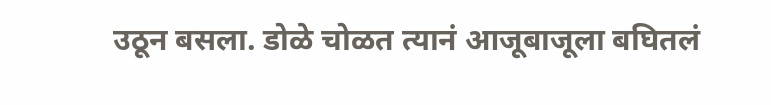उठून बसला. डोळे चोळत त्यानं आजूबाजूला बघितलं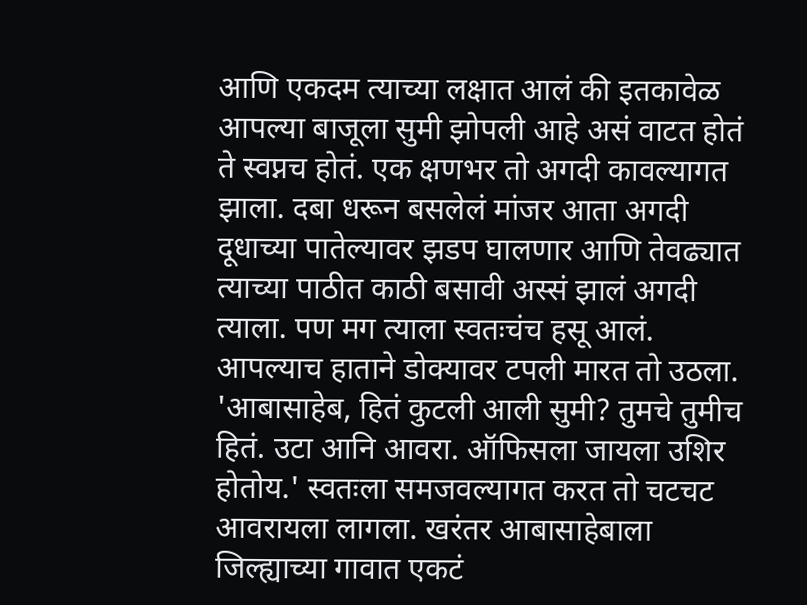आणि एकदम त्याच्या लक्षात आलं की इतकावेळ आपल्या बाजूला सुमी झोपली आहे असं वाटत होतं ते स्वप्नच होतं. एक क्षणभर तो अगदी कावल्यागत झाला. दबा धरून बसलेलं मांजर आता अगदी दूधाच्या पातेल्यावर झडप घालणार आणि तेवढ्यात त्याच्या पाठीत काठी बसावी अस्सं झालं अगदी त्याला. पण मग त्याला स्वतःचंच हसू आलं. आपल्याच हाताने डोक्यावर टपली मारत तो उठला. 'आबासाहेब, हितं कुटली आली सुमी? तुमचे तुमीच हितं. उटा आनि आवरा. ऑफिसला जायला उशिर होतोय.' स्वतःला समजवल्यागत करत तो चटचट आवरायला लागला. खरंतर आबासाहेबाला जिल्ह्याच्या गावात एकटं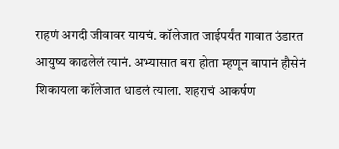राहणं अगदी जीवावर यायचं. कॉलेजात जाईपर्यंत गावात उंडारत आयुष्य काढलेलं त्यानं. अभ्यासात बरा होता म्हणून बापानं हौसेनं शिकायला कॉलेजात धाडलं त्याला. शहराचं आकर्षण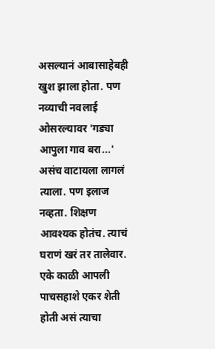असल्यानं आबासाहेबही खुश झाला होता. पण नव्याची नवलाई ओसरल्यावर 'गड्या आपुला गाव बरा...' असंच वाटायला लागलं त्याला. पण इलाज नव्हता. शिक्षण आवश्यक होतंच. त्याचं घराणं खरं तर तालेवार. एके काळी आपली पाचसहाशे एकर शेती होती असं त्याचा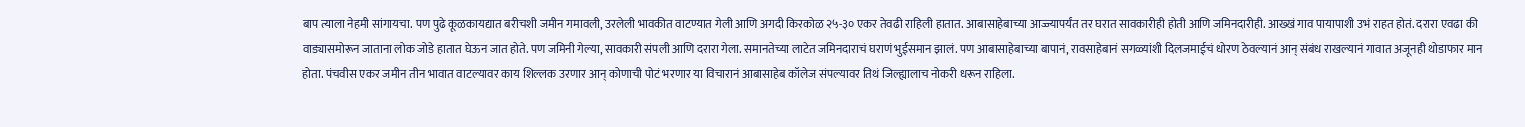बाप त्याला नेहमी सांगायचा. पण पुढे कूळकायद्यात बरीचशी जमीन गमावली, उरलेली भावकीत वाटण्यात गेली आणि अगदी किरकोळ २५-३० एकर तेवढी राहिली हातात. आबासाहेबाच्या आज्ज्यापर्यंत तर घरात सावकारीही होती आणि जमिनदारीही. आख्खं गाव पायापाशी उभं राहत होतं. दरारा एवढा की वाड्यासमोरून जाताना लोक जोडे हातात घेऊन जात होते. पण जमिनी गेल्या, सावकारी संपली आणि दरारा गेला. समानतेच्या लाटेत जमिनदाराचं घराणं भुईसमान झालं. पण आबासाहेबाच्या बापानं, रावसाहेबानं सगळ्यांशी दिलजमाईचं धोरण ठेवल्यानं आन् संबंध राखल्यानं गावात अजूनही थोडाफार मान होता. पंचवीस एकर जमीन तीन भावात वाटल्यावर काय शिल्लक उरणार आन् कोणाची पोटं भरणार या विचारानं आबासाहेब कॉलेज संपल्यावर तिथं जिल्ह्यालाच नोकरी धरून राहिला.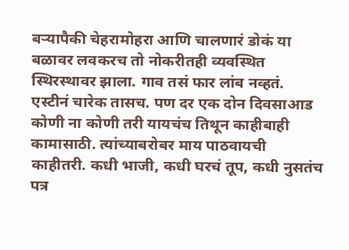बर्‍यापैकी चेहरामोहरा आणि चालणारं डोकं या बळावर लवकरच तो नोकरीतही व्यवस्थित स्थिरस्थावर झाला. गाव तसं फार लांब नव्हतं. एस्टीनं चारेक तासच. पण दर एक दोन दिवसाआड कोणी ना कोणी तरी यायचंच तिथून काहीबाही कामासाठी. त्यांच्याबरोबर माय पाठवायची काहीतरी. कधी भाजी, कधी घरचं तूप, कधी नुसतंच पत्र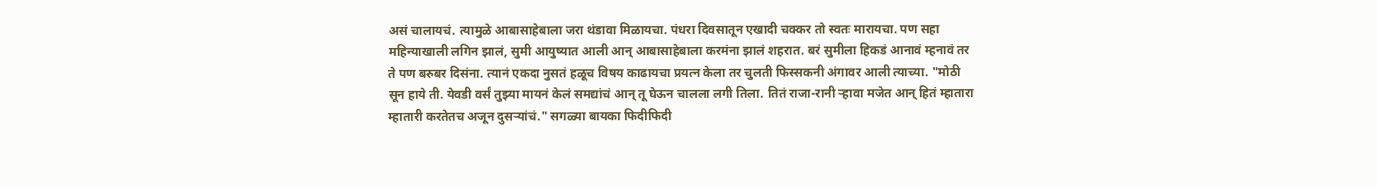असं चालायचं. त्यामुळे आबासाहेबाला जरा थंडावा मिळायचा. पंधरा दिवसातून एखादी चक्कर तो स्वतः मारायचा. पण सहा महिन्याखाली लगिन झालं, सुमी आयुष्यात आली आन् आबासाहेबाला करमंना झालं शहरात. बरं सुमीला हिकडं आनावं म्हनावं तर ते पण बरुबर दिसंना. त्यानं एकदा नुसतं हळूच विषय काढायचा प्रयत्न केला तर चुलती फिस्सकनी अंगावर आली त्याच्या. "मोठी सून हाये ती. येवडी वर्सं तुझ्या मायनं केलं समद्यांचं आन् तू घेऊन चालला लगी तिला. तितं राजा-रानी र्‍हावा मजेत आन् हितं म्हातारा म्हातारी करतेतच अजून दुसर्‍यांचं." सगळ्या बायका फिदीफिदी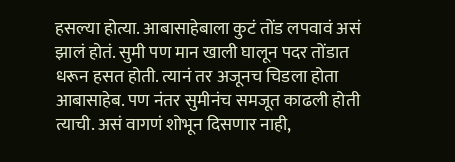हसल्या होत्या. आबासाहेबाला कुटं तोंड लपवावं असं झालं होतं. सुमी पण मान खाली घालून पदर तोंडात धरून हसत होती. त्यानं तर अजूनच चिडला होता आबासाहेब. पण नंतर सुमीनंच समजूत काढली होती त्याची. असं वागणं शोभून दिसणार नाही,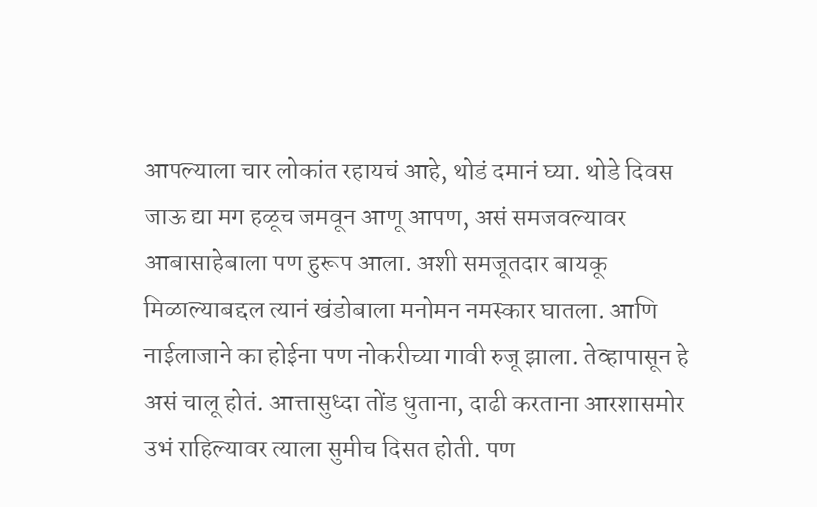आपल्याला चार लोकांत रहायचं आहे, थोडं दमानं घ्या. थोडे दिवस जाऊ द्या मग हळूच जमवून आणू आपण, असं समजवल्यावर आबासाहेबाला पण हुरूप आला. अशी समजूतदार बायकू मिळाल्याबद्दल त्यानं खंडोबाला मनोमन नमस्कार घातला. आणि नाईलाजाने का होईना पण नोकरीच्या गावी रुजू झाला. तेव्हापासून हे असं चालू होतं. आत्तासुध्दा तोंड धुताना, दाढी करताना आरशासमोर उभं राहिल्यावर त्याला सुमीच दिसत होती. पण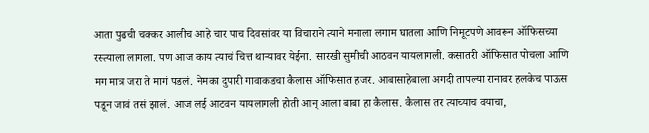आता पुढची चक्कर आलीच आहे चार पाच दिवसांवर या विचाराने त्याने मनाला लगाम घातला आणि निमूटपणे आवरून ऑफिसच्या रस्त्याला लागला. पण आज काय त्याचं चित्त थार्‍यावर येईना. सारखी सुमीची आठवन यायलागली. कसातरी ऑफिसात पोचला आणि मग मात्र जरा ते मागं पडलं. नेमका दुपारी गावाकडचा कैलास ऑफिसात हजर. आबासाहेबाला अगदी तापल्या रानावर हलकेच पाऊस पडून जावं तसं झालं. आज लई आटवन यायलागली होती आन् आला बाबा हा कैलास. कैलास तर त्याच्याच वयाचा,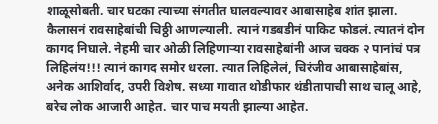शाळूसोबती. चार घटका त्याच्या संगतीत घालवल्यावर आबासाहेब शांत झाला. कैलासनं रावसाहेबांची चिठ्ठी आणल्याली. त्यानं गडबडीनं पाकिट फोडलं. त्यातनं दोन कागद निघाले. नेहमी चार ओळी लिहिणार्‍या रावसाहेबांनी आज चक्क २ पानांचं पत्र लिहिलंय!!! त्यानं कागद समोर धरला. त्यात लिहिलेलं, चिरंजीव आबासाहेबांस, अनेक आशिर्वाद, उपरी विशेष. सध्या गावात थोडीफार थंडीतापाची साथ चालू आहे, बरेच लोक आजारी आहेत. चार पाच मयती झाल्या आहेत.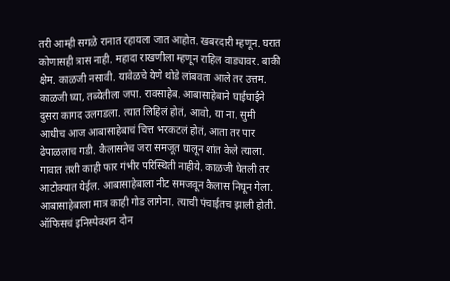तरी आम्ही सगळे रानात रहायला जात आहोत. खबरदारी म्हणून. घरात कोणासही त्रास नाही. महादा राखणीला म्हणून राहिल वाड्यावर. बाकी क्षेम. काळजी नसावी. यावेळचे येणे थोडे लांबवता आले तर उत्तम. काळजी घ्या, तब्येतीला जपा. रावसाहेब. आबासाहेबाने घाईघाईने दुसरा कागद उलगडला. त्यात लिहिलं होतं, आवो, या ना. सुमी आधीच आज आबासाहेबाचं चित्त भरकटलं होतं, आता तर पार ढेपाळलाच गडी. कैलासनेच जरा समजूत घालून शांत केले त्याला. गावात तशी काही फार गंभीर परिस्थिती नाहीये. काळजी घेतली तर आटोक्यात येईल. आबासाहेबाला नीट समजवून कैलास निघून गेला. आबासाहेबाला मात्र काही गोड लागेना. त्याची पंचाईतच झाली होती. ऑफिसचं इनिस्पेक्शन दोन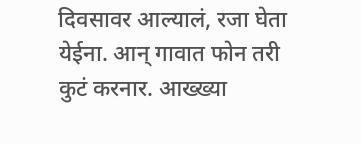दिवसावर आल्यालं, रजा घेता येईना. आन् गावात फोन तरी कुटं करनार. आख्ख्या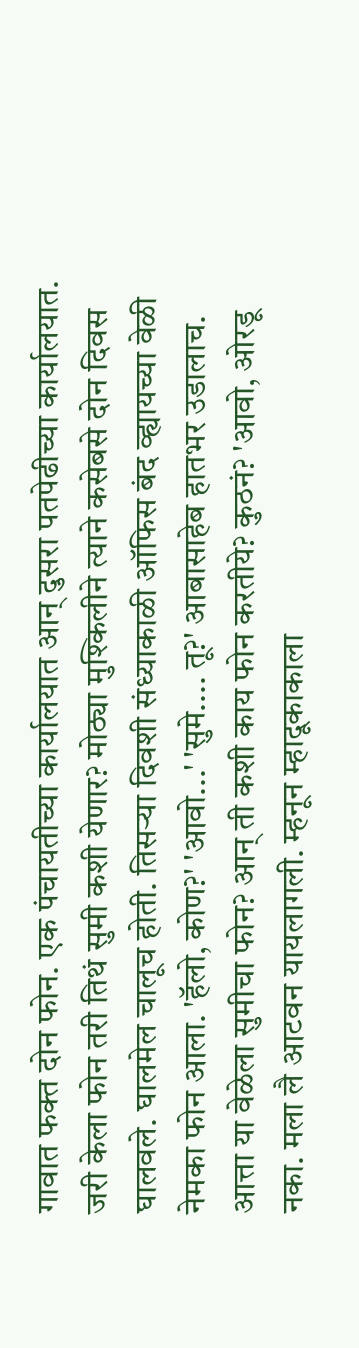गावात फक्त दोन फोन. एक पंचायतीच्या कार्यालयात आन् दुसरा पतपेढीच्या कार्यालयात. जरी केला फोन तरी तिथं सुमी कशी येणार? मोठ्या मुश्किलीने त्याने कसेबसे दोन दिवस घालवले. घालमेल चालूच होती. तिसर्‍या दिवशी संध्याकाळी ऑफिस बंद व्ह्यायच्या वेळी नेमका फोन आला. 'हॅलो, कोण?' 'आवो...' 'सुमे.... तू?' आबासाहेब हातभर उडालाच. आत्ता या वेळेला सुमीचा फोन? आन् ती कशी काय फोन करतीये? कुठनं? 'आवो, ओरडू नका. मला लै आटवन यायलागली. म्हनून म्हादूकाकाला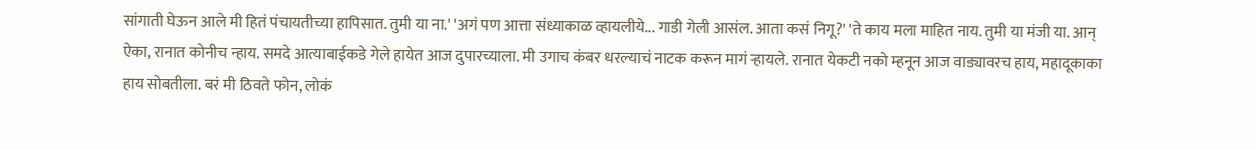सांगाती घेऊन आले मी हितं पंचायतीच्या हापिसात. तुमी या ना.' 'अगं पण आत्ता संध्याकाळ व्हायलीये... गाडी गेली आसंल. आता कसं निगू?' 'ते काय मला माहित नाय. तुमी या मंजी या. आन् ऐका, रानात कोनीच न्हाय. समदे आत्याबाईकडे गेले हायेत आज दुपारच्याला. मी उगाच कंबर धरल्याचं नाटक करून मागं र्‍हायले. रानात येकटी नको म्हनून आज वाड्यावरच हाय, महादूकाका हाय सोबतीला. बरं मी ठिवते फोन, लोकं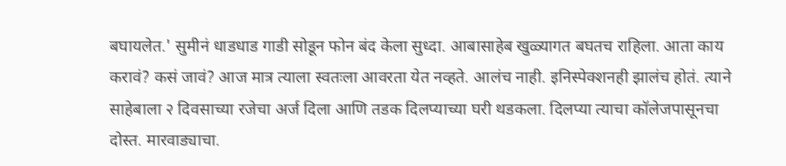बघायलेत.' सुमीनं धाडधाड गाडी सोडून फोन बंद केला सुध्दा. आबासाहेब खुळ्यागत बघतच राहिला. आता काय करावं? कसं जावं? आज मात्र त्याला स्वतःला आवरता येत नव्हते. आलंच नाही. इनिस्पेक्शनही झालंच होतं. त्याने साहेबाला २ दिवसाच्या रजेचा अर्ज दिला आणि तडक दिलप्याच्या घरी थडकला. दिलप्या त्याचा कॉलेजपासूनचा दोस्त. मारवाड्याचा.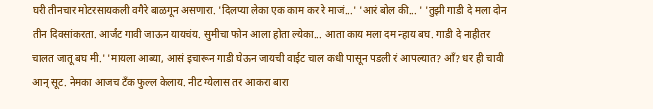घरी तीनचार मोटरसायकली वगैरे बाळगून असणारा. 'दिलप्या लेका एक काम कर रे माजं...' 'आरं बोल की... ' 'तुझी गाडी दे मला दोन तीन दिवसांकरता. आर्जंट गावी जाऊन यायचंय. सुमीचा फोन आला होता ल्येका... आता काय मला दम न्हाय बघ. गाडी दे नाहीतर चालत जातू बघ मी.' 'मायला आब्या, आसं इचारून गाडी घेऊन जायची वाईट चाल कधी पासून पडली रं आपल्यात? आँ? धर ही चावी आन् सूट. नेमका आजच टँक फुल्ल केलाय. नीट ग्येलास तर आकरा बारा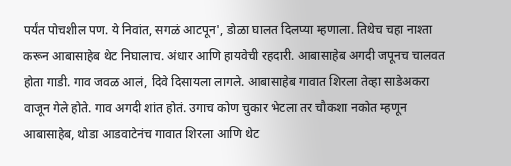पर्यंत पोचशील पण. ये निवांत, सगळं आटपून', डोळा घालत दिलप्या म्हणाला. तिथेच चहा नाश्ता करून आबासाहेब थेट निघालाच. अंधार आणि हायवेची रहदारी. आबासाहेब अगदी जपूनच चालवत होता गाडी. गाव जवळ आलं, दिवे दिसायला लागले. आबासाहेब गावात शिरला तेव्हा साडेअकरा वाजून गेले होते. गाव अगदी शांत होतं. उगाच कोण चुकार भेटला तर चौकशा नकोत म्हणून आबासाहेब, थोडा आडवाटेनंच गावात शिरला आणि थेट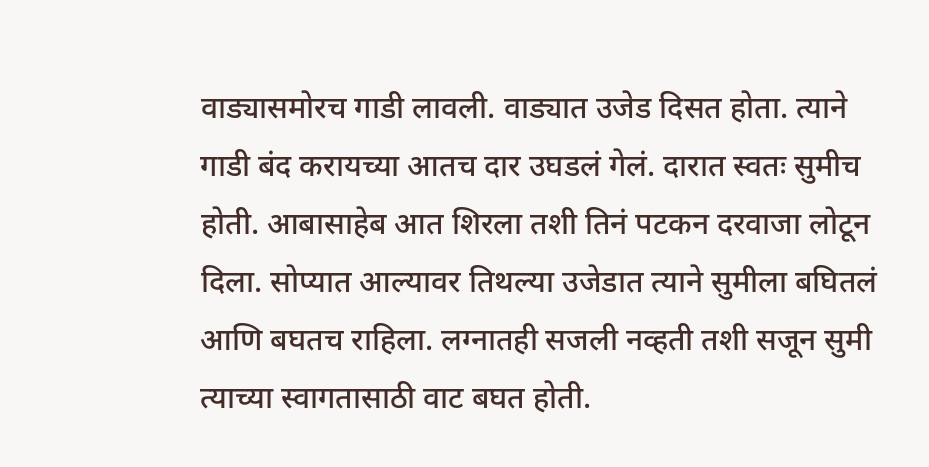वाड्यासमोरच गाडी लावली. वाड्यात उजेड दिसत होता. त्याने गाडी बंद करायच्या आतच दार उघडलं गेलं. दारात स्वतः सुमीच होती. आबासाहेब आत शिरला तशी तिनं पटकन दरवाजा लोटून दिला. सोप्यात आल्यावर तिथल्या उजेडात त्याने सुमीला बघितलं आणि बघतच राहिला. लग्नातही सजली नव्हती तशी सजून सुमी त्याच्या स्वागतासाठी वाट बघत होती.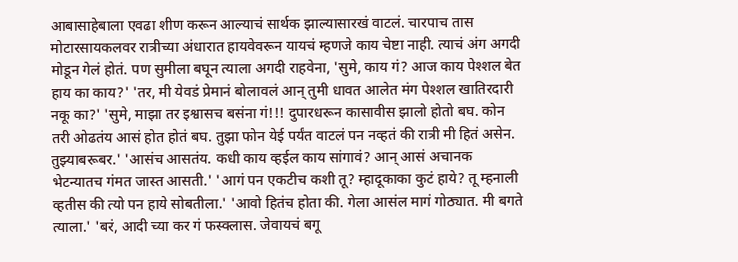आबासाहेबाला एवढा शीण करून आल्याचं सार्थक झाल्यासारखं वाटलं. चारपाच तास मोटारसायकलवर रात्रीच्या अंधारात हायवेवरून यायचं म्हणजे काय चेष्टा नाही. त्याचं अंग अगदी मोडून गेलं होतं. पण सुमीला बघून त्याला अगदी राहवेना, 'सुमे, काय गं? आज काय पेश्शल बेत हाय का काय?' 'तर, मी येवडं प्रेमानं बोलावलं आन् तुमी धावत आलेत मंग पेश्शल खातिरदारी नकू का?' 'सुमे, माझा तर इश्वासच बसंना गं!!! दुपारधरून कासावीस झालो होतो बघ. कोन तरी ओढतंय आसं होत होतं बघ. तुझा फोन येई पर्यंत वाटलं पन नव्हतं की रात्री मी हितं असेन. तुझ्याबरूबर.' 'आसंच आसतंय. कधी काय व्हईल काय सांगावं? आन् आसं अचानक भेटन्यातच गंमत जास्त आसती.' 'आगं पन एकटीच कशी तू? म्हादूकाका कुटं हाये? तू म्हनाली व्हतीस की त्यो पन हाये सोबतीला.' 'आवो हितंच होता की. गेला आसंल मागं गोठ्यात. मी बगते त्याला.' 'बरं, आदी च्या कर गं फस्क्लास. जेवायचं बगू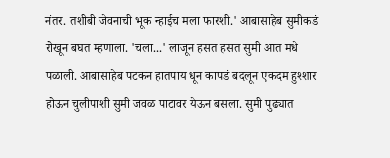नंतर. तशीबी जेवनाची भूक न्हाईच मला फारशी.' आबासाहेब सुमीकडं रोखून बघत म्हणाला. 'चला...' लाजून हसत हसत सुमी आत मधे पळाली. आबासाहेब पटकन हातपाय धून कापडं बदलून एकदम हुश्शार होऊन चुलीपाशी सुमी जवळ पाटावर येऊन बसला. सुमी पुढ्यात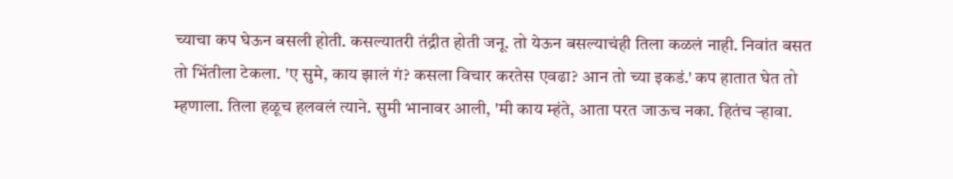च्याचा कप घेऊन बसली होती. कसल्यातरी तंद्रीत होती जनू. तो येऊन बसल्याचंही तिला कळलं नाही. निवांत बसत तो भिंतीला टेकला. 'ए सुमे, काय झालं गं? कसला विचार करतेस एवढा? आन तो च्या इकडं.' कप हातात घेत तो म्हणाला. तिला हळूच हलवलं त्याने. सुमी भानावर आली, 'मी काय म्हंते, आता परत जाऊच नका. हितंच र्‍हावा.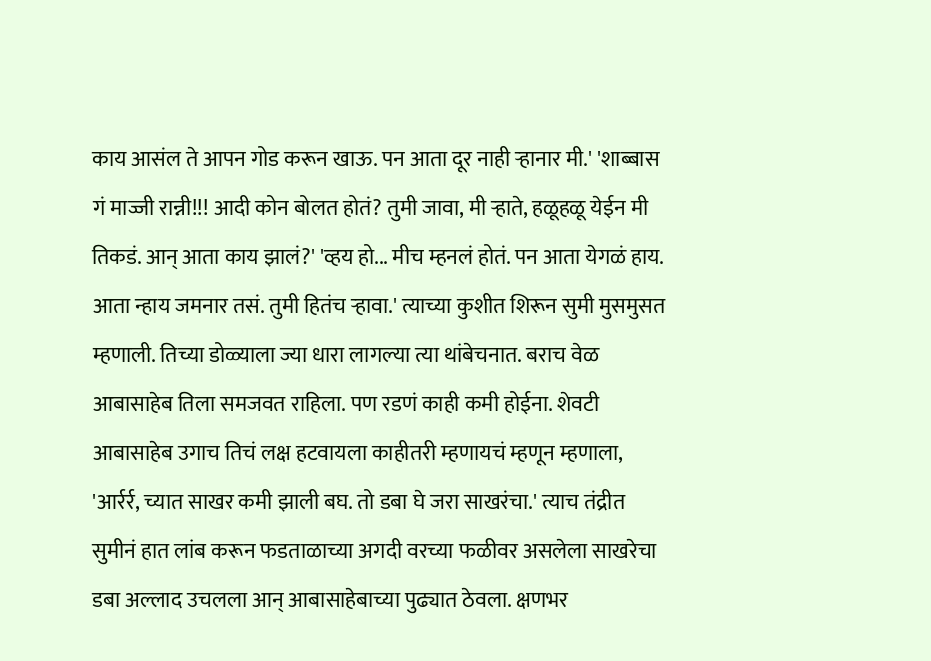काय आसंल ते आपन गोड करून खाऊ. पन आता दूर नाही र्‍हानार मी.' 'शाब्बास गं माज्जी रान्नी!!! आदी कोन बोलत होतं? तुमी जावा, मी र्‍हाते, हळूहळू येईन मी तिकडं. आन् आता काय झालं?' 'व्हय हो... मीच म्हनलं होतं. पन आता येगळं हाय. आता न्हाय जमनार तसं. तुमी हितंच र्‍हावा.' त्याच्या कुशीत शिरून सुमी मुसमुसत म्हणाली. तिच्या डोळ्याला ज्या धारा लागल्या त्या थांबेचनात. बराच वेळ आबासाहेब तिला समजवत राहिला. पण रडणं काही कमी होईना. शेवटी आबासाहेब उगाच तिचं लक्ष हटवायला काहीतरी म्हणायचं म्हणून म्हणाला, 'आर्रर्र, च्यात साखर कमी झाली बघ. तो डबा घे जरा साखरंचा.' त्याच तंद्रीत सुमीनं हात लांब करून फडताळाच्या अगदी वरच्या फळीवर असलेला साखरेचा डबा अल्लाद उचलला आन् आबासाहेबाच्या पुढ्यात ठेवला. क्षणभर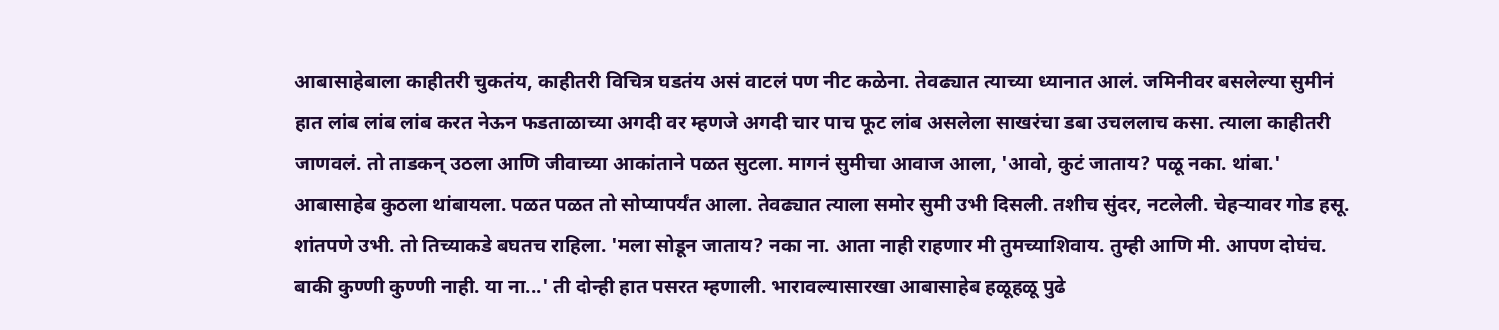आबासाहेबाला काहीतरी चुकतंय, काहीतरी विचित्र घडतंय असं वाटलं पण नीट कळेना. तेवढ्यात त्याच्या ध्यानात आलं. जमिनीवर बसलेल्या सुमीनं हात लांब लांब लांब करत नेऊन फडताळाच्या अगदी वर म्हणजे अगदी चार पाच फूट लांब असलेला साखरंचा डबा उचललाच कसा. त्याला काहीतरी जाणवलं. तो ताडकन् उठला आणि जीवाच्या आकांताने पळत सुटला. मागनं सुमीचा आवाज आला, 'आवो, कुटं जाताय? पळू नका. थांबा.' आबासाहेब कुठला थांबायला. पळत पळत तो सोप्यापर्यंत आला. तेवढ्यात त्याला समोर सुमी उभी दिसली. तशीच सुंदर, नटलेली. चेहर्‍यावर गोड हसू. शांतपणे उभी. तो तिच्याकडे बघतच राहिला. 'मला सोडून जाताय? नका ना. आता नाही राहणार मी तुमच्याशिवाय. तुम्ही आणि मी. आपण दोघंच. बाकी कुण्णी कुण्णी नाही. या ना...' ती दोन्ही हात पसरत म्हणाली. भारावल्यासारखा आबासाहेब हळूहळू पुढे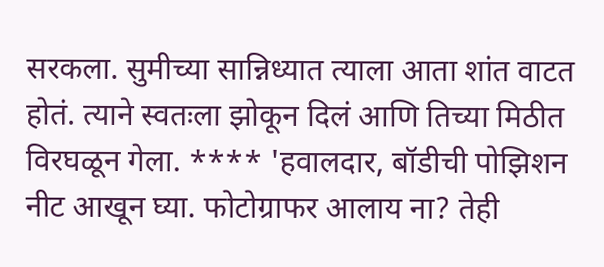सरकला. सुमीच्या सान्निध्यात त्याला आता शांत वाटत होतं. त्याने स्वतःला झोकून दिलं आणि तिच्या मिठीत विरघळून गेला. **** 'हवालदार, बॉडीची पोझिशन नीट आखून घ्या. फोटोग्राफर आलाय ना? तेही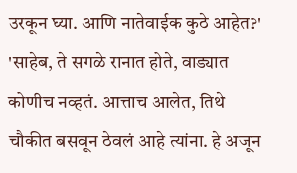उरकून घ्या. आणि नातेवाईक कुठे आहेत?' 'साहेब, ते सगळे रानात होते, वाड्यात कोणीच नव्हतं. आत्ताच आलेत, तिथे चौकीत बसवून ठेवलं आहे त्यांना. हे अजून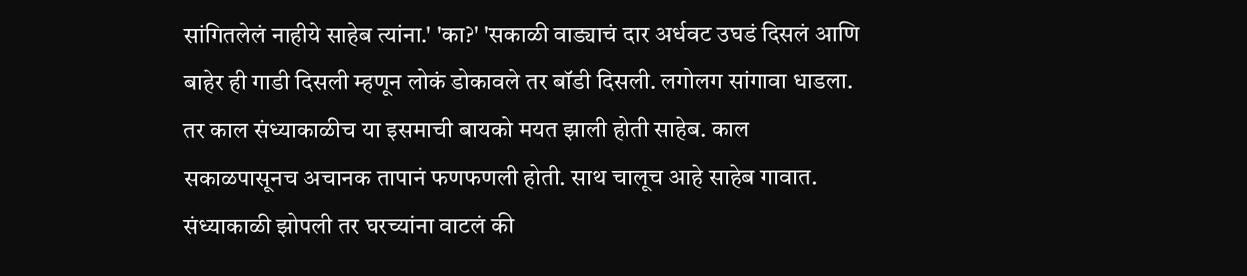सांगितलेलं नाहीये साहेब त्यांना.' 'का?' 'सकाळी वाड्याचं दार अर्धवट उघडं दिसलं आणि बाहेर ही गाडी दिसली म्हणून लोकं डोकावले तर बॉडी दिसली. लगोलग सांगावा धाडला. तर काल संध्याकाळीच या इसमाची बायको मयत झाली होती साहेब. काल सकाळपासूनच अचानक तापानं फणफणली होती. साथ चालूच आहे साहेब गावात. संध्याकाळी झोपली तर घरच्यांना वाटलं की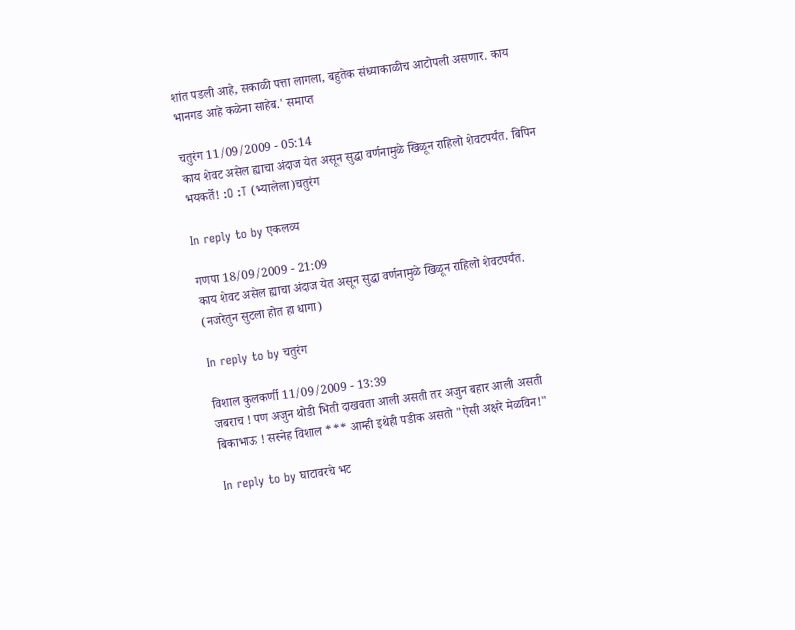शांत पडली आहे, सकाळी पत्ता लागला, बहुतेक संध्याकाळीच आटोपली असणार. काय भानगड आहे कळेना साहेब.' समाप्त

चतुरंग 11/09/2009 - 05:14
काय शेवट असेल ह्याचा अंदाज येत असून सुद्धा वर्णनामुळे खिळून राहिलो शेवटपर्यंत. बिपिन भयकर्ते! :O :T (भ्यालेला)चतुरंग

In reply to by एकलव्य

गणपा 18/09/2009 - 21:09
काय शेवट असेल ह्याचा अंदाज येत असून सुद्धा वर्णनामुळे खिळून राहिलो शेवटपर्यंत. (नजरेतुन सुटला होत हा धागा)

In reply to by चतुरंग

विशाल कुलकर्णी 11/09/2009 - 13:39
जबराच ! पण अजुन थोडी भिती दाखवता आली असती तर अजुन बहार आली असती बिकाभाऊ ! सस्नेह विशाल *** आम्ही इथेही पडीक असतो "ऐसी अक्षरे मेळविन!"

In reply to by घाटावरचे भट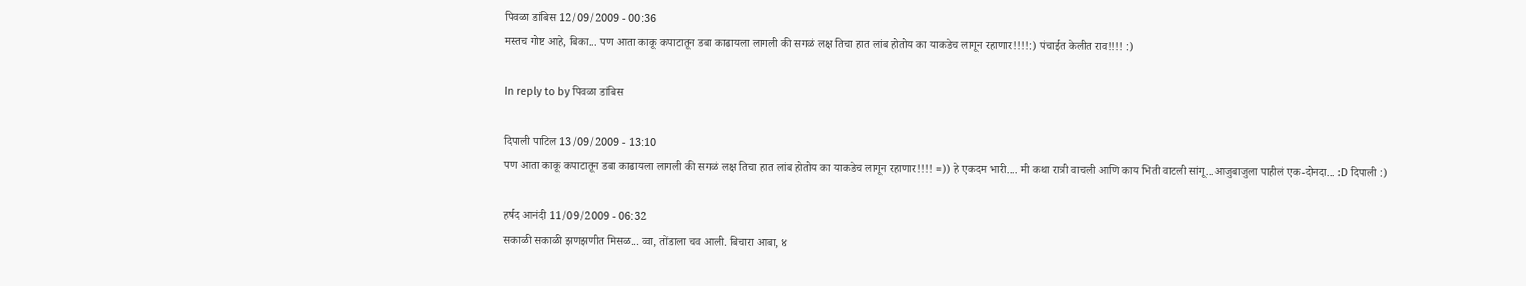पिवळा डांबिस 12/09/2009 - 00:36
मस्तच गोष्ट आहे, बिका... पण आता काकू कपाटातून डबा काढायला लागली की सगळं लक्ष तिचा हात लांब होतोय का याकडेच लागून रहाणार!!!!:) पंचाईत केलीत राव!!!! :)

In reply to by पिवळा डांबिस

दिपाली पाटिल 13/09/2009 - 13:10
पण आता काकू कपाटातून डबा काढायला लागली की सगळं लक्ष तिचा हात लांब होतोय का याकडेच लागून रहाणार!!!! =)) हे एकदम भारी.... मी कथा रात्री वाचली आणि काय भिती वाटली सांगू...आजुबाजुला पाहीलं एक-दोनदा... :D दिपाली :)

हर्षद आनंदी 11/09/2009 - 06:32
सकाळी सकाळी झणझणीत मिसळ... व्वा, तोंडाला चव आली. बिचारा आबा, ४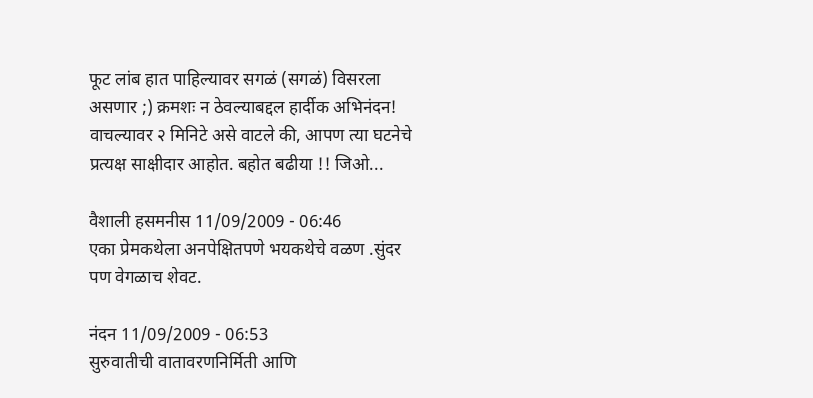फूट लांब हात पाहिल्यावर सगळं (सगळं) विसरला असणार ;) क्रमशः न ठेवल्याबद्दल हार्दीक अभिनंदन! वाचल्यावर २ मिनिटे असे वाटले की, आपण त्या घटनेचे प्रत्यक्ष साक्षीदार आहोत. बहोत बढीया !! जिओ...

वैशाली हसमनीस 11/09/2009 - 06:46
एका प्रेमकथेला अनपेक्षितपणे भयकथेचे वळण .सुंदर पण वेगळाच शेवट.

नंदन 11/09/2009 - 06:53
सुरुवातीची वातावरणनिर्मिती आणि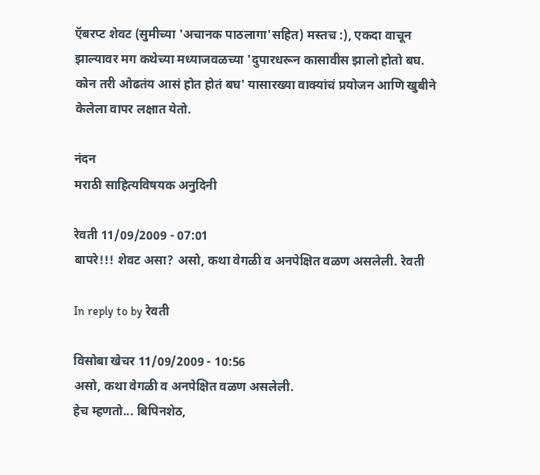ऍबरप्ट शेवट (सुमीच्या 'अचानक पाठलागा'सहित) मस्तच :), एकदा वाचून झाल्यावर मग कथेच्या मध्याजवळच्या 'दुपारधरून कासावीस झालो होतो बघ. कोन तरी ओढतंय आसं होत होतं बघ' यासारख्या वाक्यांचं प्रयोजन आणि खुबीने केलेला वापर लक्षात येतो.

नंदन
मराठी साहित्यविषयक अनुदिनी

रेवती 11/09/2009 - 07:01
बापरे!!! शेवट असा? असो, कथा वेगळी व अनपेक्षित वळण असलेली. रेवती

In reply to by रेवती

विसोबा खेचर 11/09/2009 - 10:56
असो, कथा वेगळी व अनपेक्षित वळण असलेली.
हेच म्हणतो... बिपिनशेठ,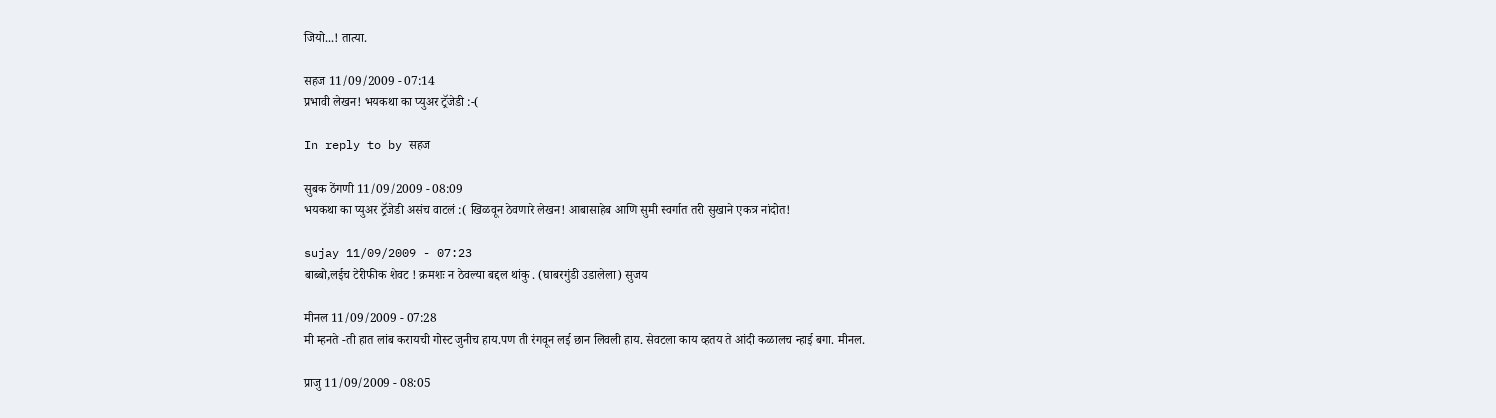जियो...! तात्या.

सहज 11/09/2009 - 07:14
प्रभावी लेखन! भयकथा का प्युअर ट्रॅजेडी :-(

In reply to by सहज

सुबक ठेंगणी 11/09/2009 - 08:09
भयकथा का प्युअर ट्रॅजेडी असंच वाटलं :( खिळवून ठेवणारे लेखन! आबासाहेब आणि सुमी स्वर्गात तरी सुखाने एकत्र नांदोत!

sujay 11/09/2009 - 07:23
बाब्बो,लईच टेरीफीक शेवट ! क्रमशः न ठेवल्या बद्दल थांकु . (घाबरगुंडी उडालेला) सुजय

मीनल 11/09/2009 - 07:28
मी म्हनते -ती हात लांब करायची गोस्ट जुनीच हाय.पण ती रंगवून लई छान लिवली हाय. सेवटला काय व्हतय ते आंदी कळालच न्हाई बगा. मीनल.

प्राजु 11/09/2009 - 08:05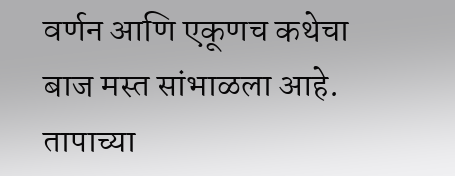वर्णन आणि एकूणच कथेचा बाज मस्त सांभाळला आहे. तापाच्या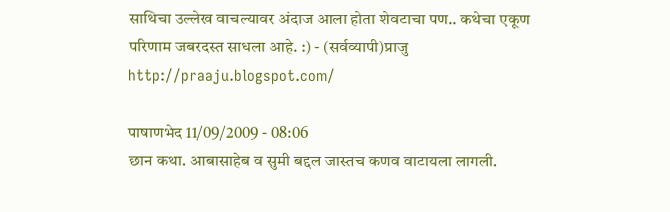साथिचा उल्लेख वाचल्यावर अंदाज आला होता शेवटाचा पण.. कथेचा एकूण परिणाम जबरदस्त साधला आहे. :) - (सर्वव्यापी)प्राजु http://praaju.blogspot.com/

पाषाणभेद 11/09/2009 - 08:06
छान कथा. आबासाहेब व सुमी बद्दल जास्तच कणव वाटायला लागली.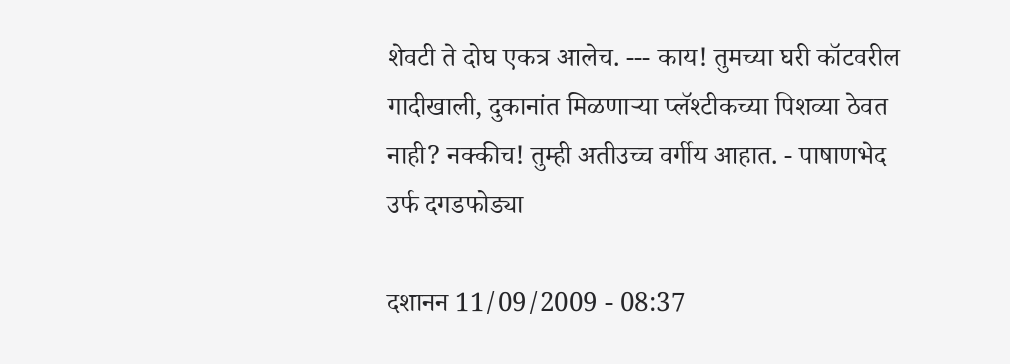शेवटी ते दोघ एकत्र आलेच. --- काय! तुमच्या घरी कॉटवरील गादीखाली, दुकानांत मिळणार्‍या प्लॅश्टीकच्या पिशव्या ठेवत नाही? नक्कीच! तुम्ही अतीउच्च वर्गीय आहात. - पाषाणभेद उर्फ दगडफोड्या

दशानन 11/09/2009 - 08:37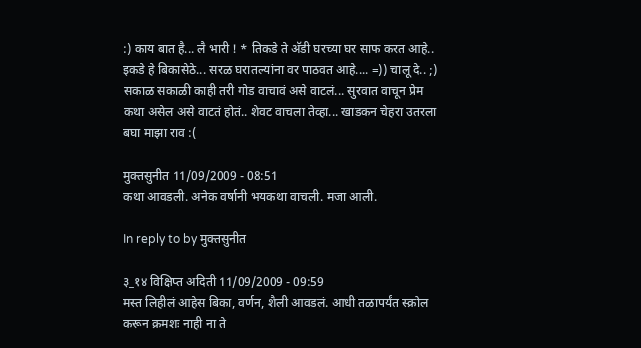:) काय बात है... लै भारी ! * तिकडे ते अ‍ॅडी घरच्या घर साफ करत आहे.. इकडे हे बिकासेठे... सरळ घरातल्यांना वर पाठवत आहे.... =)) चालू दे.. ;) सकाळ सकाळी काही तरी गोड वाचावं असे वाटलं... सुरवात वाचून प्रेम कथा असेल असे वाटतं होतं.. शेवट वाचला तेव्हा... खाडकन चेहरा उतरला बघा माझा राव :(

मुक्तसुनीत 11/09/2009 - 08:51
कथा आवडली. अनेक वर्षानी भयकथा वाचली. मजा आली.

In reply to by मुक्तसुनीत

३_१४ विक्षिप्त अदिती 11/09/2009 - 09:59
मस्त लिहीलं आहेस बिका, वर्णन, शैली आवडलं. आधी तळापर्यंत स्क्रोल करून क्रमशः नाही ना ते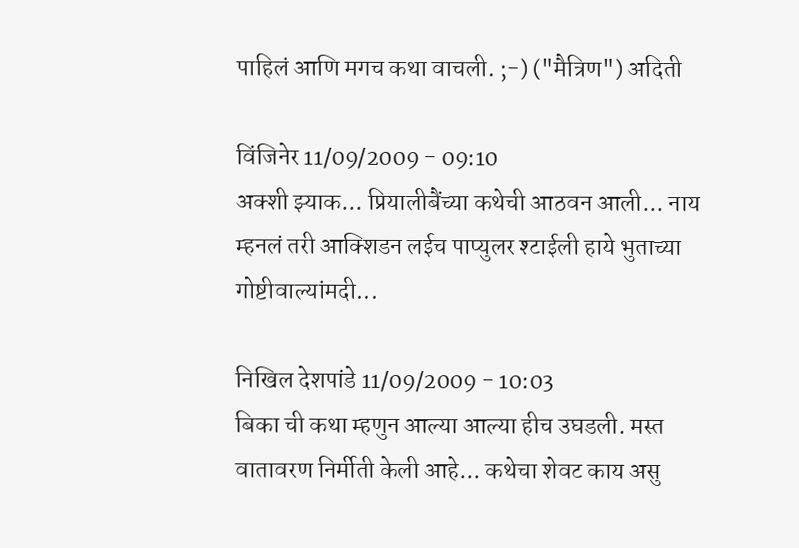पाहिलं आणि मगच कथा वाचली. ;-) ("मैत्रिण") अदिती

विंजिनेर 11/09/2009 - 09:10
अक्शी झ्याक... प्रियालीबैंच्या कथेची आठवन आली... नाय म्हनलं तरी आक्शिडन लईच पाप्युलर श्टाईली हाये भुताच्या गोष्टीवाल्यांमदी...

निखिल देशपांडे 11/09/2009 - 10:03
बिका ची कथा म्हणुन आल्या आल्या हीच उघडली. मस्त वातावरण निर्मीती केली आहे... कथेचा शेवट काय असु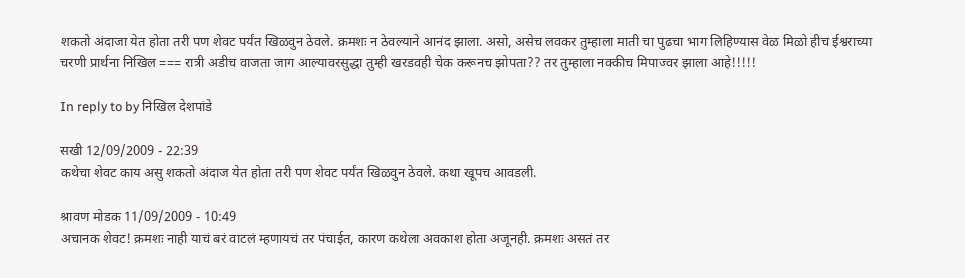शकतो अंदाजा येत होता तरी पण शेवट पर्यंत खिळवुन ठेवले. क्रमशः न ठेवल्याने आनंद झाला. असो, असेच लवकर तुम्हाला माती चा पुढचा भाग लिहिण्यास वेळ मिळो हीच ईश्वराच्या चरणी प्रार्थना निखिल === रात्री अडीच वाजता जाग आल्यावरसुद्धा तुम्ही खरडवही चेक करूनच झोपता?? तर तुम्हाला नक्कीच मिपाज्वर झाला आहे!!!!!

In reply to by निखिल देशपांडे

सखी 12/09/2009 - 22:39
कथेचा शेवट काय असु शकतो अंदाज येत होता तरी पण शेवट पर्यंत खिळवुन ठेवले. कथा खूपच आवडली.

श्रावण मोडक 11/09/2009 - 10:49
अचानक शेवट! क्रमशः नाही याचं बरं वाटलं म्हणायचं तर पंचाईत, कारण कथेला अवकाश होता अजूनही. क्रमशः असतं तर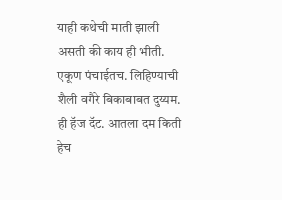याही कथेची माती झाली असती की काय ही भीती. एकूण पंचाईतच. लिहिण्याची शैली वगैरे बिकाबाबत दुय्यम. ही हॅज दॅट. आतला दम किती हेच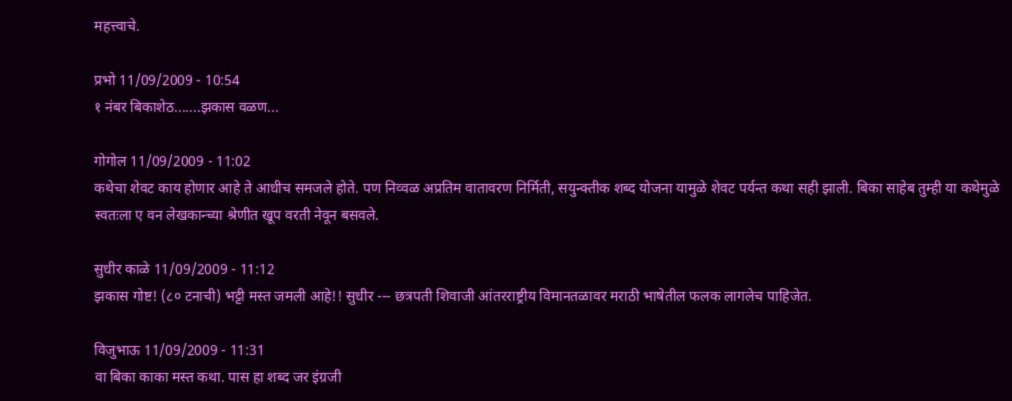महत्त्वाचे.

प्रभो 11/09/2009 - 10:54
१ नंबर बिकाशेठ.......झकास वळण...

गोगोल 11/09/2009 - 11:02
कथेचा शेवट काय होणार आहे ते आधीच समजले होते. पण निव्वळ अप्रतिम वातावरण निर्मिती, सयुन्क्तीक शब्द योजना यामुळे शेवट पर्यन्त कथा सही झाली. बिका साहेब तुम्ही या कथेमुळे स्वतःला ए वन लेखकान्च्या श्रेणीत खूप वरती नेवून बसवले.

सुधीर काळे 11/09/2009 - 11:12
झकास गोष्ट! (८० टनाची) भट्टी मस्त जमली आहे!! सुधीर --- छत्रपती शिवाजी आंतरराष्ट्रीय विमानतळावर मराठी भाषेतील फलक लागलेच पाहिजेत.

विजुभाऊ 11/09/2009 - 11:31
वा बिका काका मस्त कथा. पास हा शब्द जर इंग्रजी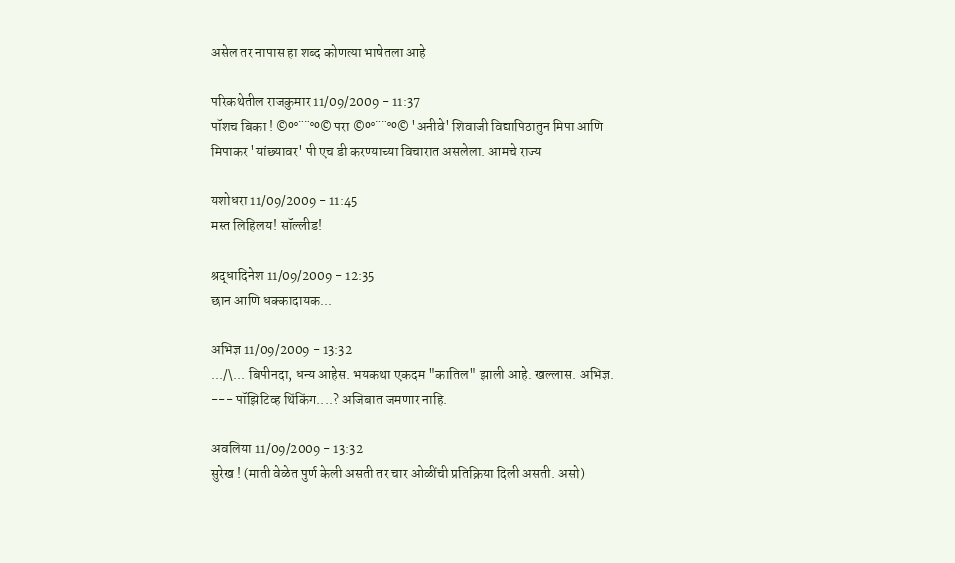असेल तर नापास हा शब्द कोणत्या भाषेतला आहे

परिकथेतील राजकुमार 11/09/2009 - 11:37
पॉशच बिका ! ©º°¨¨°º© परा ©º°¨¨°º© 'अनीवे' शिवाजी विद्यापिठातुन मिपा आणि मिपाकर 'यांछ्यावर' पी एच डी करण्याच्या विचारात असलेला. आमचे राज्य

यशोधरा 11/09/2009 - 11:45
मस्त लिहिलय! सॉल्लीड!

श्रद्धादिनेश 11/09/2009 - 12:35
छान आणि धक्कादायक...

अभिज्ञ 11/09/2009 - 13:32
.../\... बिपीनदा, धन्य आहेस. भयकथा एकदम "कातिल" झाली आहे. खल्लास. अभिज्ञ. --- पॉझिटिव्ह थिंकिंग....? अजिबात जमणार नाहि.

अवलिया 11/09/2009 - 13:32
सुरेख ! (माती वेळेत पुर्ण केली असती तर चार ओळींची प्रतिक्रिया दिली असती. असो)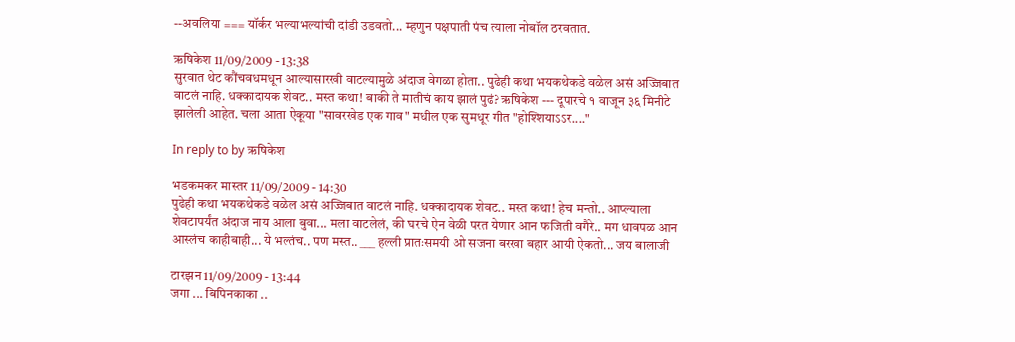--अवलिया === यॉर्कर भल्याभल्यांची दांडी उडवतो... म्हणुन पक्षपाती पंच त्याला नोबॉल ठरवतात.

ऋषिकेश 11/09/2009 - 13:38
सुरवात थेट कौंचवधमधून आल्यासारखी वाटल्यामुळे अंदाज वेगळा होता.. पुढेही कथा भयकथेकडे वळेल असं अज्जिबात वाटलं नाहि. धक्कादायक शेवट.. मस्त कथा! बाकी ते मातीचं काय झालं पुढं? ऋषिकेश --- दूपारचे १ वाजून ३६ मिनीटे झालेली आहेत. चला आता ऐकूया "सावरखेड एक गाव" मधील एक सुमधूर गीत "होश्शियाऽऽर...."

In reply to by ऋषिकेश

भडकमकर मास्तर 11/09/2009 - 14:30
पुढेही कथा भयकथेकडे वळेल असं अज्जिबात वाटलं नाहि. धक्कादायक शेवट.. मस्त कथा! हेच मन्तो.. आप्ल्याला शेवटापर्यंत अंदाज नाय आला बुवा... मला वाटलेलं, की घरचे ऐन वेळी परत येणार आन फजिती वगैरे.. मग धावपळ आन आस्लंच काहीबाही... ये भल्तंच.. पण मस्त.. ___ हल्ली प्रातःसमयी ओ सजना बरखा बहार आयी ऐकतो... जय बालाजी

टारझन 11/09/2009 - 13:44
जगा ... बिपिनकाका ..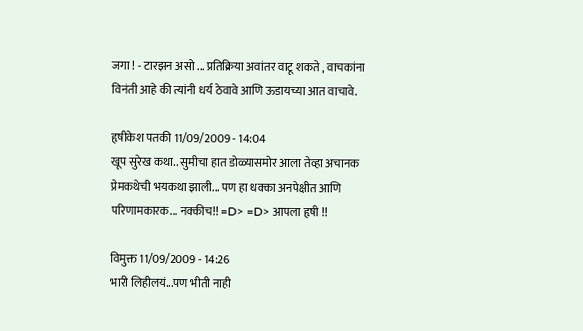जगा ! - टारझन असो ... प्रतिक्रिया अवांतर वाटू शकते , वाचकांना विनंती आहे की त्यांनी धर्य ठेवावे आणि ऊडायच्या आत वाचावे.

हृषीकेश पतकी 11/09/2009 - 14:04
खूप सुरेख कथा.. सुमीचा हात डोळ्यासमोर आला तेव्हा अचानक प्रेमकथेची भयकथा झाली... पण हा धक्का अनपेक्षीत आणि परिणामकारक... नक्कीच!! =D> =D> आपला हृषी !!

विमुक्त 11/09/2009 - 14:26
भारी लिहीलयं...पण भीती नाही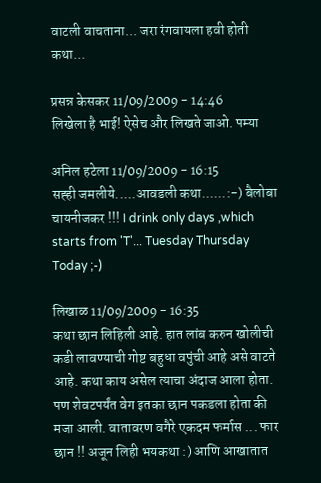वाटली वाचताना... जरा रंगवायला हवी होती कथा...

प्रसन्न केसकर 11/09/2009 - 14:46
लिखेला है भाई! ऐसेच और लिखते जाओ. पम्या

अनिल हटेला 11/09/2009 - 16:15
सह्ही जमलीये.....आवडली कथा......:-) बैलोबा चायनीजकर !!! I drink only days ,which starts from 'T'... Tuesday Thursday Today ;-)

लिखाळ 11/09/2009 - 16:35
कथा छान लिहिली आहे. हात लांब करुन खोलीची कडी लावण्याची गोष्ट बहुधा वपुंची आहे असे वाटते आहे. कथा काय असेल त्याचा अंदाज आला होता. पण शेवटपर्यंत वेग इतका छान पकडला होता की मजा आली. वातावरण वगैरे एकदम फर्मास ... फार छान !! अजून लिही भयकथा :) आणि आखातात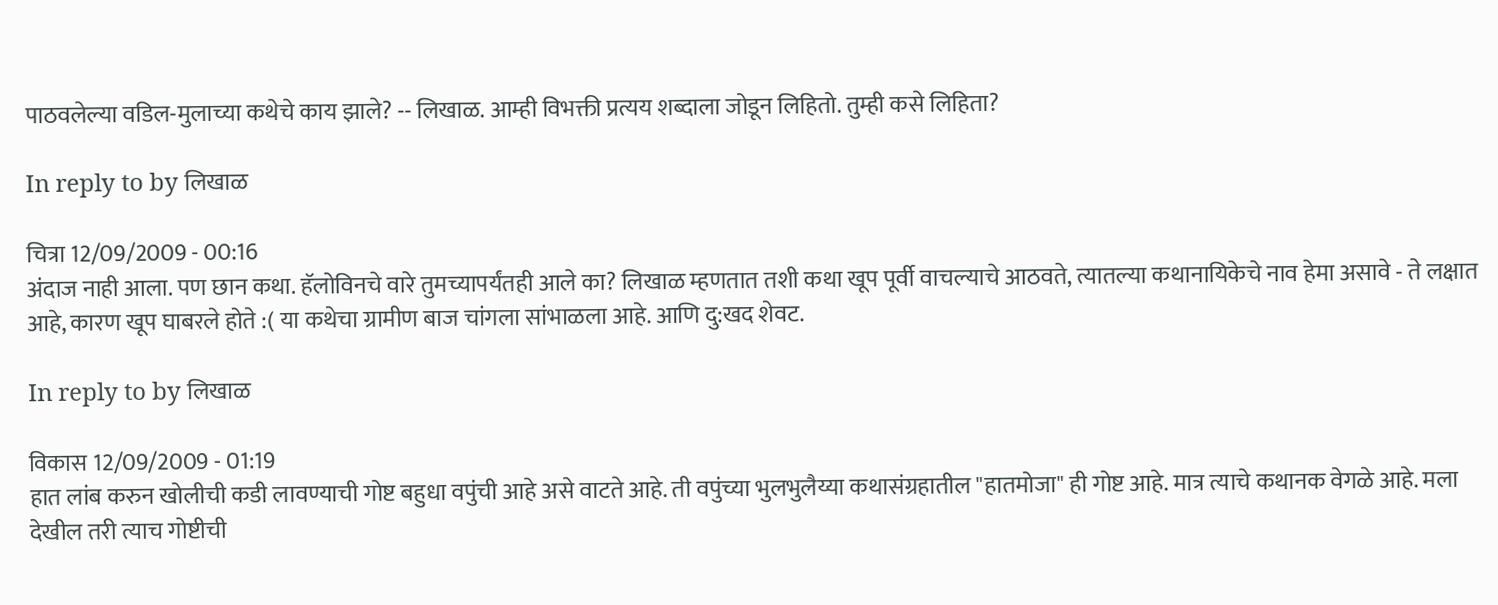पाठवलेल्या वडिल-मुलाच्या कथेचे काय झाले? -- लिखाळ. आम्ही विभक्ती प्रत्यय शब्दाला जोडून लिहितो. तुम्ही कसे लिहिता?

In reply to by लिखाळ

चित्रा 12/09/2009 - 00:16
अंदाज नाही आला. पण छान कथा. हॅलोविनचे वारे तुमच्यापर्यंतही आले का? लिखाळ म्हणतात तशी कथा खूप पूर्वी वाचल्याचे आठवते, त्यातल्या कथानायिकेचे नाव हेमा असावे - ते लक्षात आहे, कारण खूप घाबरले होते :( या कथेचा ग्रामीण बाज चांगला सांभाळला आहे. आणि दु:खद शेवट.

In reply to by लिखाळ

विकास 12/09/2009 - 01:19
हात लांब करुन खोलीची कडी लावण्याची गोष्ट बहुधा वपुंची आहे असे वाटते आहे. ती वपुंच्या भुलभुलैय्या कथासंग्रहातील "हातमोजा" ही गोष्ट आहे. मात्र त्याचे कथानक वेगळे आहे. मला देखील तरी त्याच गोष्टीची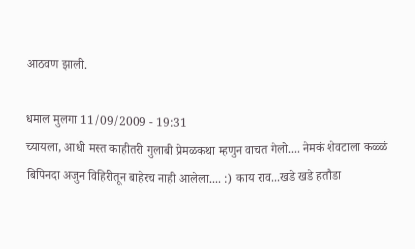आठवण झाली.

धमाल मुलगा 11/09/2009 - 19:31
च्यायला, आधी मस्त काहीतरी गुलाबी प्रेमळकथा म्हणुन वाचत गेलो.... नेमकं शेवटाला कळ्ळं बिपिनदा अजुन विहिरीतून बाहेरच नाही आलेला.... :) काय राव...खडे खडे हतौडा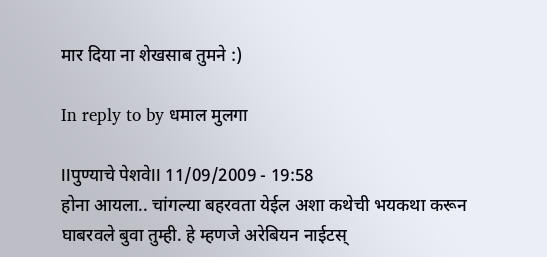मार दिया ना शेखसाब तुमने :)

In reply to by धमाल मुलगा

llपुण्याचे पेशवेll 11/09/2009 - 19:58
होना आयला.. चांगल्या बहरवता येईल अशा कथेची भयकथा करून घाबरवले बुवा तुम्ही. हे म्हणजे अरेबियन नाईटस्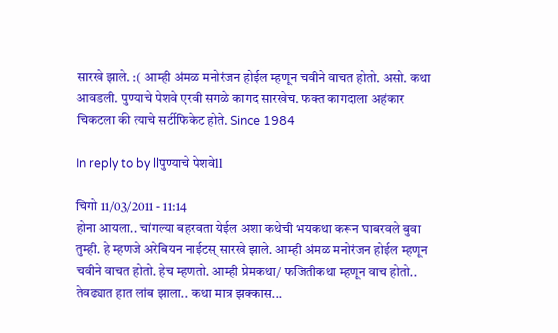सारखे झाले. :( आम्ही अंमळ मनोरंजन होईल म्हणून चवीने वाचत होतो. असो. कथा आवडली. पुण्याचे पेशवे एरवी सगळे कागद सारखेच. फक्त कागदाला अहंकार चिकटला की त्याचे सर्टीफिकेट होते. Since 1984

In reply to by llपुण्याचे पेशवेll

चिगो 11/03/2011 - 11:14
होना आयला.. चांगल्या बहरवता येईल अशा कथेची भयकथा करून घाबरवले बुवा तुम्ही. हे म्हणजे अरेबियन नाईटस् सारखे झाले. आम्ही अंमळ मनोरंजन होईल म्हणून चवीने वाचत होतो. हेच म्हणतो. आम्ही प्रेमकथा/ फजितीकथा म्हणून वाच होतो.. तेवढ्यात हात लांब झाला.. कथा मात्र झक्कास...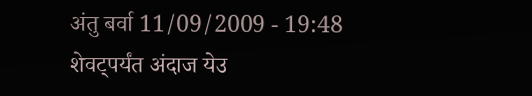अंतु बर्वा 11/09/2009 - 19:48
शेवट्पर्यंत अंदाज येउ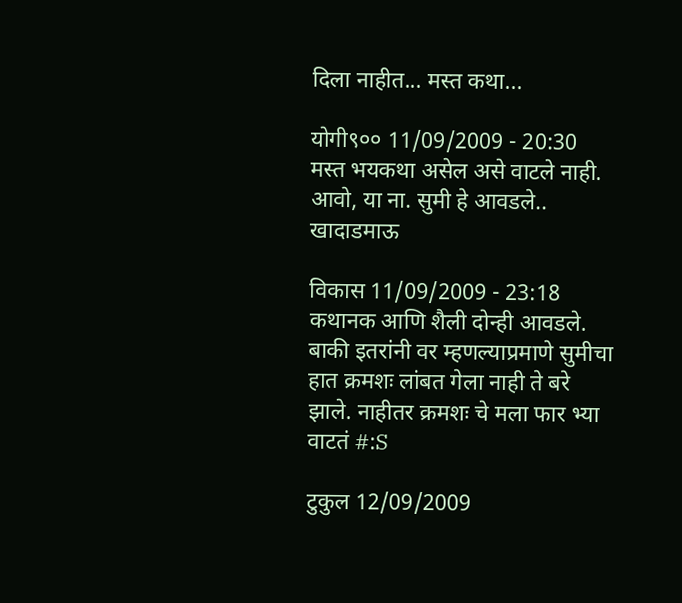दिला नाहीत... मस्त कथा...

योगी९०० 11/09/2009 - 20:30
मस्त भयकथा असेल असे वाटले नाही. आवो, या ना. सुमी हे आवडले.. खादाडमाऊ

विकास 11/09/2009 - 23:18
कथानक आणि शैली दोन्ही आवडले. बाकी इतरांनी वर म्हणल्याप्रमाणे सुमीचा हात क्रमशः लांबत गेला नाही ते बरे झाले. नाहीतर क्रमशः चे मला फार भ्या वाटतं #:S

टुकुल 12/09/2009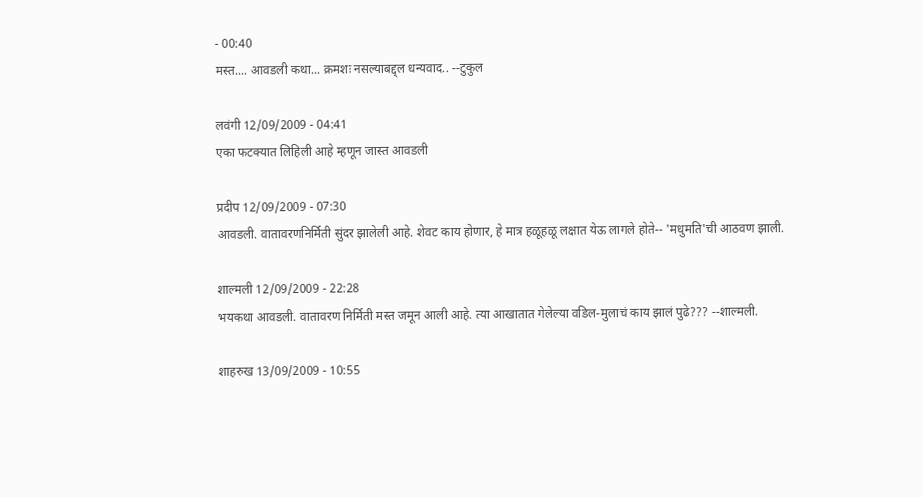- 00:40
मस्त.... आवडली कथा... क्रमशः नसल्याबद्द्ल धन्यवाद.. --टुकुल

लवंगी 12/09/2009 - 04:41
एका फटक्यात लिहिली आहे म्हणून जास्त आवडली

प्रदीप 12/09/2009 - 07:30
आवडली. वातावरणनिर्मिती सुंदर झालेली आहे. शेवट काय होणार, हे मात्र हळूहळू लक्षात येऊ लागले होते-- 'मधुमति'ची आठवण झाली.

शाल्मली 12/09/2009 - 22:28
भयकथा आवडली. वातावरण निर्मिती मस्त जमून आली आहे. त्या आखातात गेलेल्या वडिल-मुलाचं काय झालं पुढे??? --शाल्मली.

शाहरुख 13/09/2009 - 10:55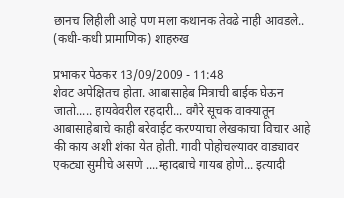छानच लिहीली आहे पण मला कथानक तेवढे नाही आवडले.. (कधी-कधी प्रामाणिक) शाहरुख

प्रभाकर पेठकर 13/09/2009 - 11:48
शेवट अपेक्षितच होता. आबासाहेब मित्राची बाईक घेऊन जातो..... हायवेवरील रहदारी... वगैरे सूचक वाक्यातून आबासाहेबाचे काही बरेवाईट करण्याचा लेखकाचा विचार आहे की काय अशी शंका येत होती. गावी पोहोचल्यावर वाड्यावर एकट्या सुमीचे असणे ....म्हादबाचे गायब होणे... इत्यादी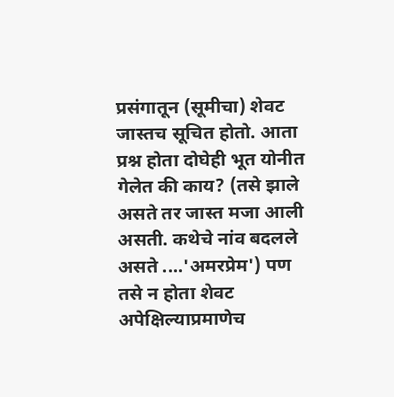प्रसंगातून (सूमीचा) शेवट जास्तच सूचित होतो. आता प्रश्न होता दोघेही भूत योनीत गेलेत की काय? (तसे झाले असते तर जास्त मजा आली असती. कथेचे नांव बदलले असते ....'अमरप्रेम') पण तसे न होता शेवट अपेक्षिल्याप्रमाणेच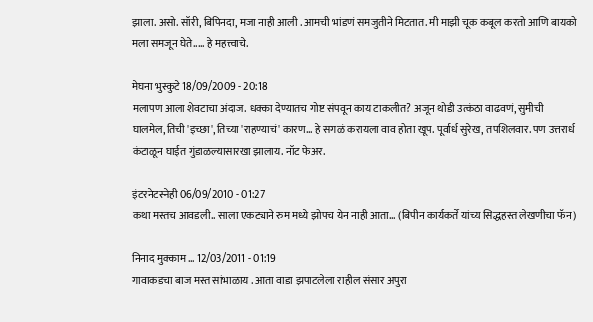झाला. असो. सॉरी, बिपिनदा, मजा नाही आली . आमची भांडणं समजुतीने मिटतात. मी माझी चूक कबूल करतो आणि बायको मला समजून घेते..... हे महत्त्वाचे.

मेघना भुस्कुटे 18/09/2009 - 20:18
मलापण आला शेवटाचा अंदाज. धक्का देण्यातच गोष्ट संपवून काय टाकलीत? अजून थोडी उत्कंठा वाढवणं, सुमीची घालमेल, तिची 'इच्छा', तिच्या 'राहण्याचं' कारण... हे सगळं करायला वाव होता खूप. पूर्वार्ध सुरेख, तपशिलवार. पण उत्तरार्ध कंटाळून घाईत गुंडाळल्यासारखा झालाय. नॉट फेअर.

इंटरनेटस्नेही 06/09/2010 - 01:27
कथा मस्तच आवडली.. साला एकट्याने रुम मध्ये झोपच येन नाही आता... (बिपीन कार्यकर्ते यांच्य सिद्धहस्त लेखणीचा फॅन)

निनाद मुक्काम … 12/03/2011 - 01:19
गावाकडचा बाज मस्त सांभाळाय . आता वाडा झपाटलेला राहील संसार अपुरा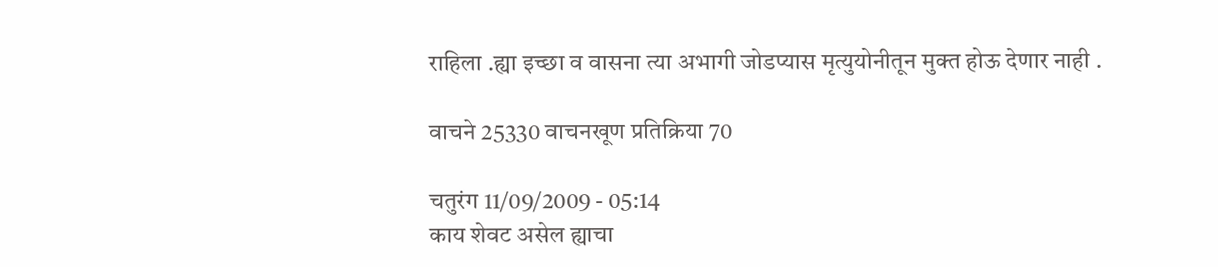राहिला .ह्या इच्छा व वासना त्या अभागी जोडप्यास मृत्युयोनीतून मुक्त होऊ देणार नाही .

वाचने 25330 वाचनखूण प्रतिक्रिया 70

चतुरंग 11/09/2009 - 05:14
काय शेवट असेल ह्याचा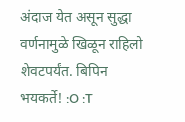अंदाज येत असून सुद्धा वर्णनामुळे खिळून राहिलो शेवटपर्यंत. बिपिन भयकर्ते! :O :T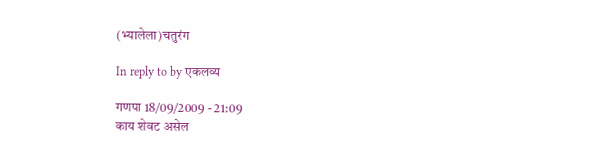(भ्यालेला)चतुरंग

In reply to by एकलव्य

गणपा 18/09/2009 - 21:09
काय शेवट असेल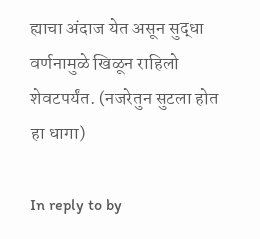ह्याचा अंदाज येत असून सुद्धा वर्णनामुळे खिळून राहिलो शेवटपर्यंत. (नजरेतुन सुटला होत हा धागा)

In reply to by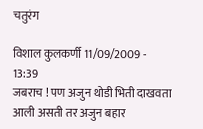चतुरंग

विशाल कुलकर्णी 11/09/2009 - 13:39
जबराच ! पण अजुन थोडी भिती दाखवता आली असती तर अजुन बहार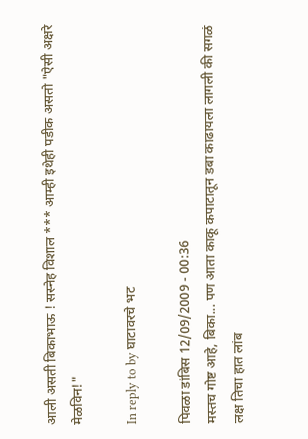आली असती बिकाभाऊ ! सस्नेह विशाल *** आम्ही इथेही पडीक असतो "ऐसी अक्षरे मेळविन!"

In reply to by घाटावरचे भट

पिवळा डांबिस 12/09/2009 - 00:36
मस्तच गोष्ट आहे, बिका... पण आता काकू कपाटातून डबा काढायला लागली की सगळं लक्ष तिचा हात लांब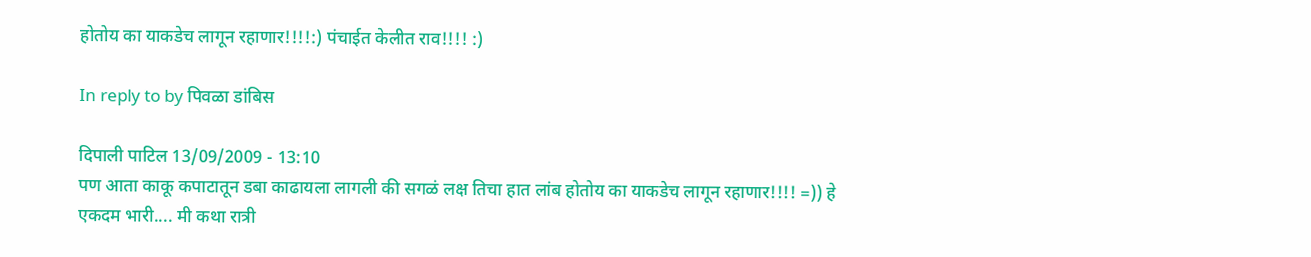होतोय का याकडेच लागून रहाणार!!!!:) पंचाईत केलीत राव!!!! :)

In reply to by पिवळा डांबिस

दिपाली पाटिल 13/09/2009 - 13:10
पण आता काकू कपाटातून डबा काढायला लागली की सगळं लक्ष तिचा हात लांब होतोय का याकडेच लागून रहाणार!!!! =)) हे एकदम भारी.... मी कथा रात्री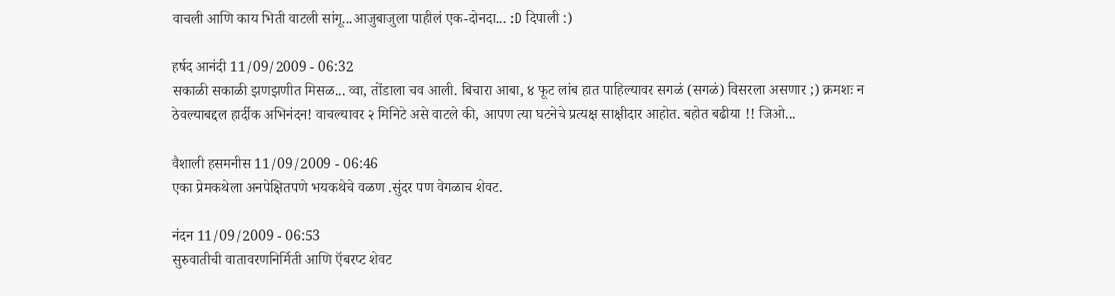वाचली आणि काय भिती वाटली सांगू...आजुबाजुला पाहीलं एक-दोनदा... :D दिपाली :)

हर्षद आनंदी 11/09/2009 - 06:32
सकाळी सकाळी झणझणीत मिसळ... व्वा, तोंडाला चव आली. बिचारा आबा, ४ फूट लांब हात पाहिल्यावर सगळं (सगळं) विसरला असणार ;) क्रमशः न ठेवल्याबद्दल हार्दीक अभिनंदन! वाचल्यावर २ मिनिटे असे वाटले की, आपण त्या घटनेचे प्रत्यक्ष साक्षीदार आहोत. बहोत बढीया !! जिओ...

वैशाली हसमनीस 11/09/2009 - 06:46
एका प्रेमकथेला अनपेक्षितपणे भयकथेचे वळण .सुंदर पण वेगळाच शेवट.

नंदन 11/09/2009 - 06:53
सुरुवातीची वातावरणनिर्मिती आणि ऍबरप्ट शेवट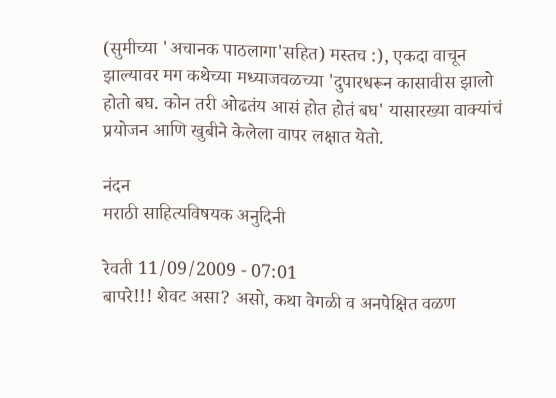(सुमीच्या 'अचानक पाठलागा'सहित) मस्तच :), एकदा वाचून झाल्यावर मग कथेच्या मध्याजवळच्या 'दुपारधरून कासावीस झालो होतो बघ. कोन तरी ओढतंय आसं होत होतं बघ' यासारख्या वाक्यांचं प्रयोजन आणि खुबीने केलेला वापर लक्षात येतो.

नंदन
मराठी साहित्यविषयक अनुदिनी

रेवती 11/09/2009 - 07:01
बापरे!!! शेवट असा? असो, कथा वेगळी व अनपेक्षित वळण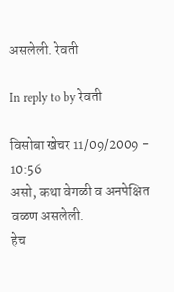असलेली. रेवती

In reply to by रेवती

विसोबा खेचर 11/09/2009 - 10:56
असो, कथा वेगळी व अनपेक्षित वळण असलेली.
हेच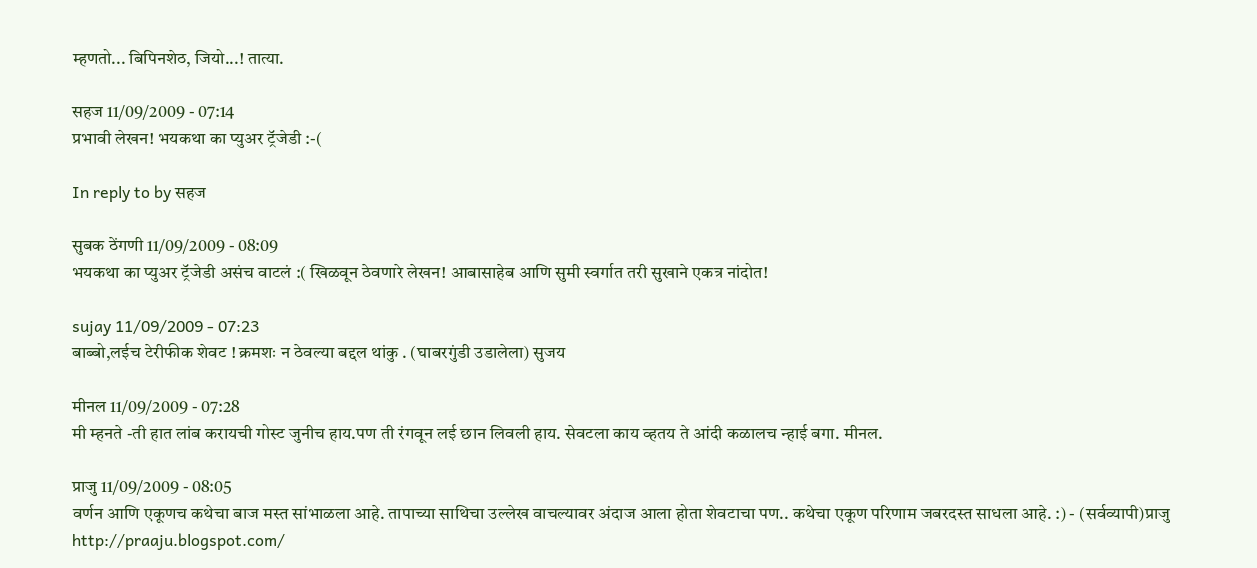म्हणतो... बिपिनशेठ, जियो...! तात्या.

सहज 11/09/2009 - 07:14
प्रभावी लेखन! भयकथा का प्युअर ट्रॅजेडी :-(

In reply to by सहज

सुबक ठेंगणी 11/09/2009 - 08:09
भयकथा का प्युअर ट्रॅजेडी असंच वाटलं :( खिळवून ठेवणारे लेखन! आबासाहेब आणि सुमी स्वर्गात तरी सुखाने एकत्र नांदोत!

sujay 11/09/2009 - 07:23
बाब्बो,लईच टेरीफीक शेवट ! क्रमशः न ठेवल्या बद्दल थांकु . (घाबरगुंडी उडालेला) सुजय

मीनल 11/09/2009 - 07:28
मी म्हनते -ती हात लांब करायची गोस्ट जुनीच हाय.पण ती रंगवून लई छान लिवली हाय. सेवटला काय व्हतय ते आंदी कळालच न्हाई बगा. मीनल.

प्राजु 11/09/2009 - 08:05
वर्णन आणि एकूणच कथेचा बाज मस्त सांभाळला आहे. तापाच्या साथिचा उल्लेख वाचल्यावर अंदाज आला होता शेवटाचा पण.. कथेचा एकूण परिणाम जबरदस्त साधला आहे. :) - (सर्वव्यापी)प्राजु http://praaju.blogspot.com/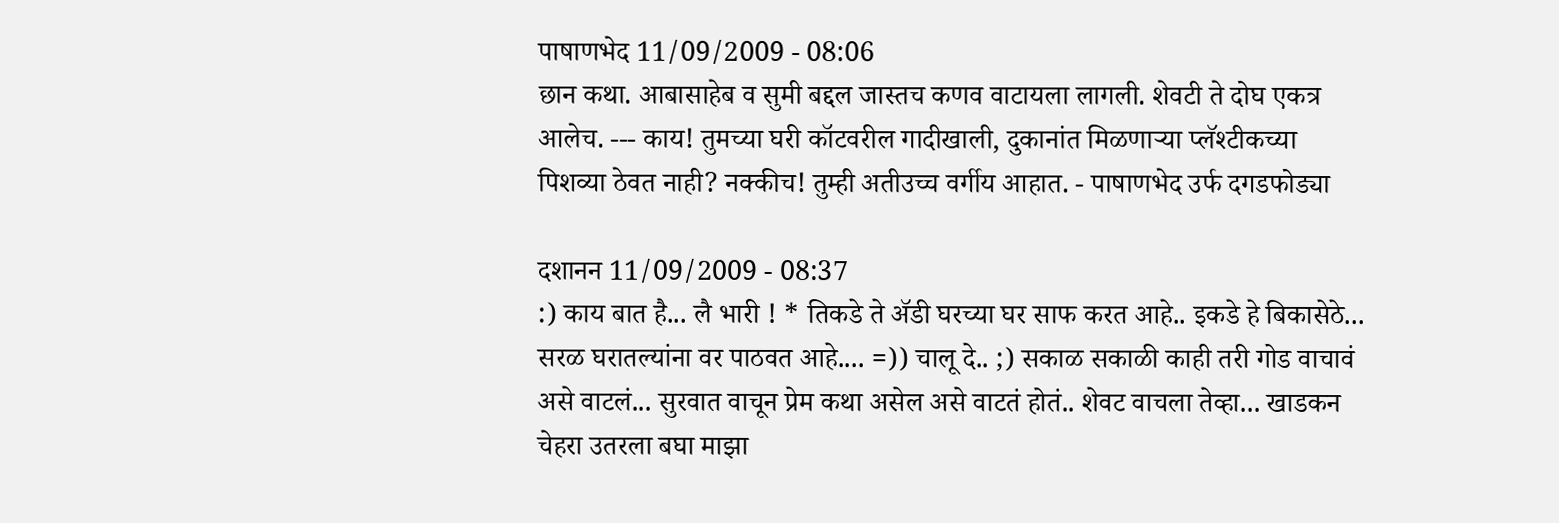पाषाणभेद 11/09/2009 - 08:06
छान कथा. आबासाहेब व सुमी बद्दल जास्तच कणव वाटायला लागली. शेवटी ते दोघ एकत्र आलेच. --- काय! तुमच्या घरी कॉटवरील गादीखाली, दुकानांत मिळणार्‍या प्लॅश्टीकच्या पिशव्या ठेवत नाही? नक्कीच! तुम्ही अतीउच्च वर्गीय आहात. - पाषाणभेद उर्फ दगडफोड्या

दशानन 11/09/2009 - 08:37
:) काय बात है... लै भारी ! * तिकडे ते अ‍ॅडी घरच्या घर साफ करत आहे.. इकडे हे बिकासेठे... सरळ घरातल्यांना वर पाठवत आहे.... =)) चालू दे.. ;) सकाळ सकाळी काही तरी गोड वाचावं असे वाटलं... सुरवात वाचून प्रेम कथा असेल असे वाटतं होतं.. शेवट वाचला तेव्हा... खाडकन चेहरा उतरला बघा माझा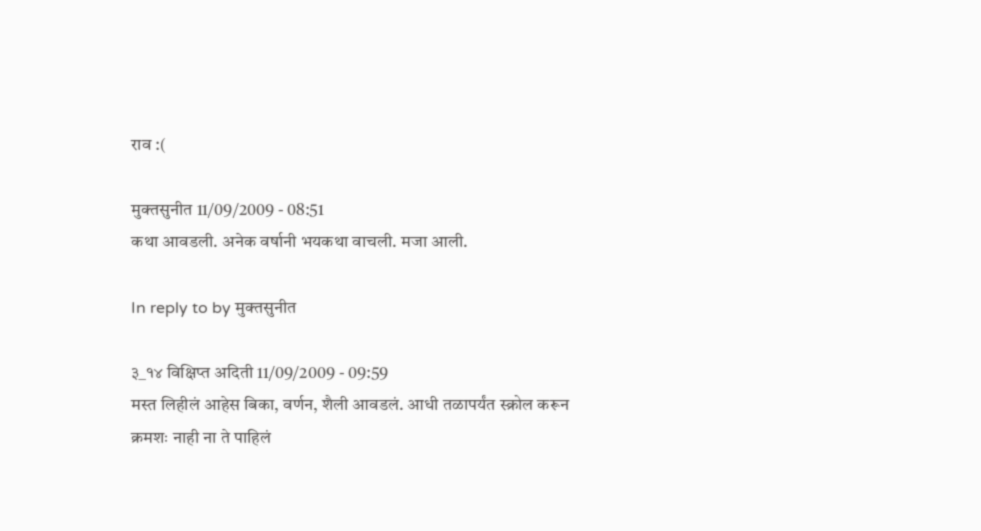राव :(

मुक्तसुनीत 11/09/2009 - 08:51
कथा आवडली. अनेक वर्षानी भयकथा वाचली. मजा आली.

In reply to by मुक्तसुनीत

३_१४ विक्षिप्त अदिती 11/09/2009 - 09:59
मस्त लिहीलं आहेस बिका, वर्णन, शैली आवडलं. आधी तळापर्यंत स्क्रोल करून क्रमशः नाही ना ते पाहिलं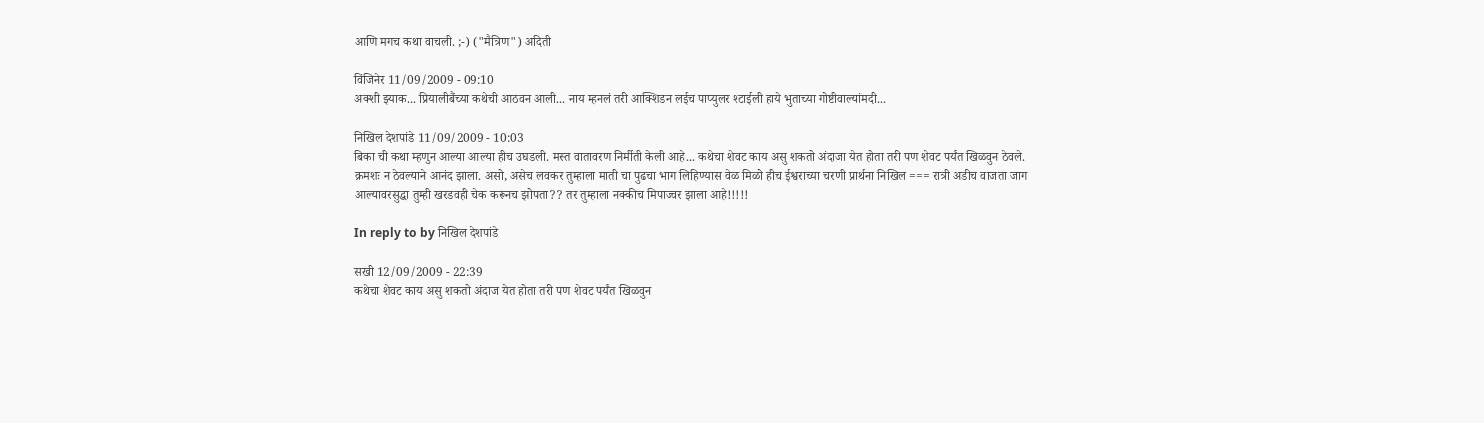आणि मगच कथा वाचली. ;-) ("मैत्रिण") अदिती

विंजिनेर 11/09/2009 - 09:10
अक्शी झ्याक... प्रियालीबैंच्या कथेची आठवन आली... नाय म्हनलं तरी आक्शिडन लईच पाप्युलर श्टाईली हाये भुताच्या गोष्टीवाल्यांमदी...

निखिल देशपांडे 11/09/2009 - 10:03
बिका ची कथा म्हणुन आल्या आल्या हीच उघडली. मस्त वातावरण निर्मीती केली आहे... कथेचा शेवट काय असु शकतो अंदाजा येत होता तरी पण शेवट पर्यंत खिळवुन ठेवले. क्रमशः न ठेवल्याने आनंद झाला. असो, असेच लवकर तुम्हाला माती चा पुढचा भाग लिहिण्यास वेळ मिळो हीच ईश्वराच्या चरणी प्रार्थना निखिल === रात्री अडीच वाजता जाग आल्यावरसुद्धा तुम्ही खरडवही चेक करूनच झोपता?? तर तुम्हाला नक्कीच मिपाज्वर झाला आहे!!!!!

In reply to by निखिल देशपांडे

सखी 12/09/2009 - 22:39
कथेचा शेवट काय असु शकतो अंदाज येत होता तरी पण शेवट पर्यंत खिळवुन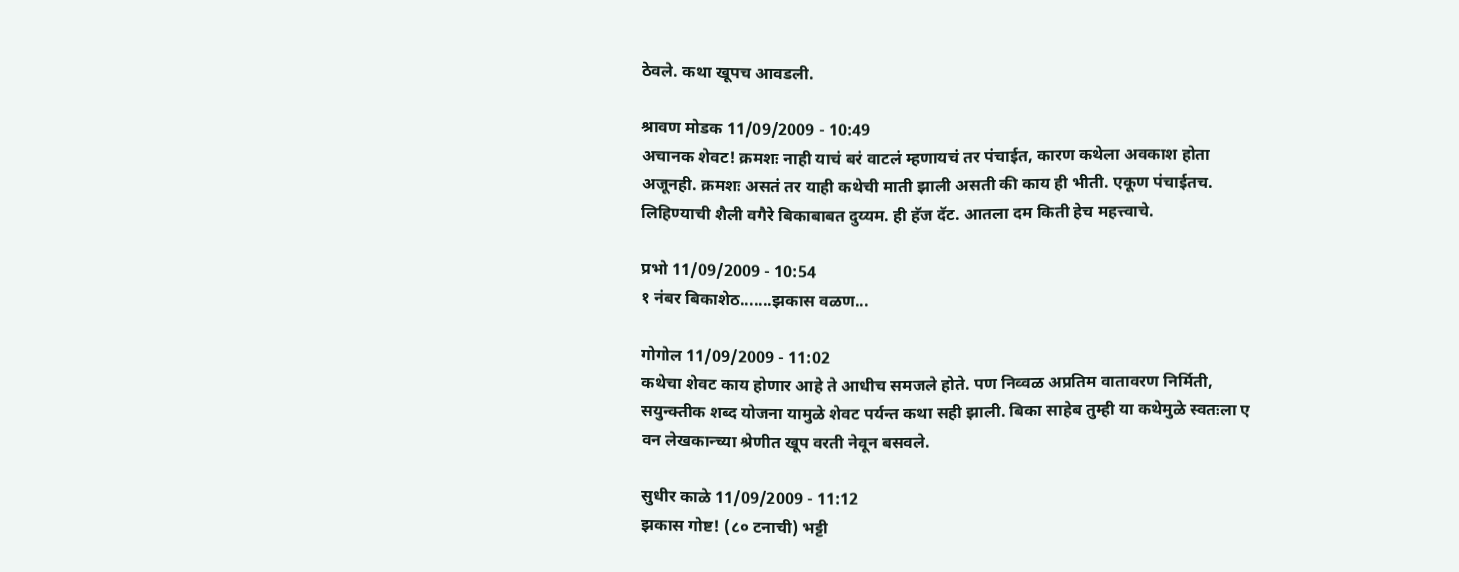ठेवले. कथा खूपच आवडली.

श्रावण मोडक 11/09/2009 - 10:49
अचानक शेवट! क्रमशः नाही याचं बरं वाटलं म्हणायचं तर पंचाईत, कारण कथेला अवकाश होता अजूनही. क्रमशः असतं तर याही कथेची माती झाली असती की काय ही भीती. एकूण पंचाईतच. लिहिण्याची शैली वगैरे बिकाबाबत दुय्यम. ही हॅज दॅट. आतला दम किती हेच महत्त्वाचे.

प्रभो 11/09/2009 - 10:54
१ नंबर बिकाशेठ.......झकास वळण...

गोगोल 11/09/2009 - 11:02
कथेचा शेवट काय होणार आहे ते आधीच समजले होते. पण निव्वळ अप्रतिम वातावरण निर्मिती, सयुन्क्तीक शब्द योजना यामुळे शेवट पर्यन्त कथा सही झाली. बिका साहेब तुम्ही या कथेमुळे स्वतःला ए वन लेखकान्च्या श्रेणीत खूप वरती नेवून बसवले.

सुधीर काळे 11/09/2009 - 11:12
झकास गोष्ट! (८० टनाची) भट्टी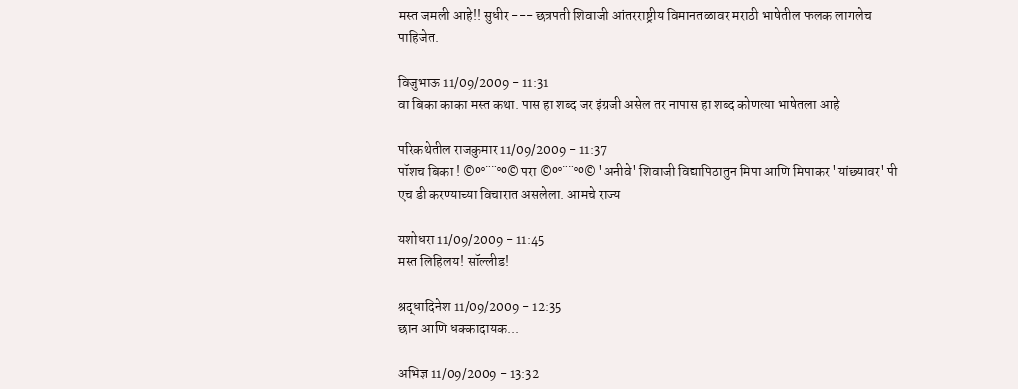मस्त जमली आहे!! सुधीर --- छत्रपती शिवाजी आंतरराष्ट्रीय विमानतळावर मराठी भाषेतील फलक लागलेच पाहिजेत.

विजुभाऊ 11/09/2009 - 11:31
वा बिका काका मस्त कथा. पास हा शब्द जर इंग्रजी असेल तर नापास हा शब्द कोणत्या भाषेतला आहे

परिकथेतील राजकुमार 11/09/2009 - 11:37
पॉशच बिका ! ©º°¨¨°º© परा ©º°¨¨°º© 'अनीवे' शिवाजी विद्यापिठातुन मिपा आणि मिपाकर 'यांछ्यावर' पी एच डी करण्याच्या विचारात असलेला. आमचे राज्य

यशोधरा 11/09/2009 - 11:45
मस्त लिहिलय! सॉल्लीड!

श्रद्धादिनेश 11/09/2009 - 12:35
छान आणि धक्कादायक...

अभिज्ञ 11/09/2009 - 13:32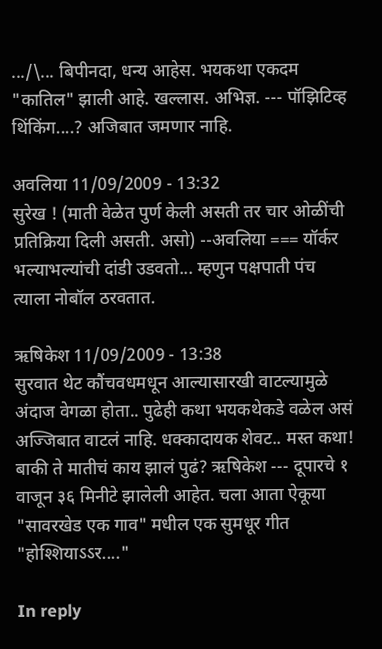.../\... बिपीनदा, धन्य आहेस. भयकथा एकदम "कातिल" झाली आहे. खल्लास. अभिज्ञ. --- पॉझिटिव्ह थिंकिंग....? अजिबात जमणार नाहि.

अवलिया 11/09/2009 - 13:32
सुरेख ! (माती वेळेत पुर्ण केली असती तर चार ओळींची प्रतिक्रिया दिली असती. असो) --अवलिया === यॉर्कर भल्याभल्यांची दांडी उडवतो... म्हणुन पक्षपाती पंच त्याला नोबॉल ठरवतात.

ऋषिकेश 11/09/2009 - 13:38
सुरवात थेट कौंचवधमधून आल्यासारखी वाटल्यामुळे अंदाज वेगळा होता.. पुढेही कथा भयकथेकडे वळेल असं अज्जिबात वाटलं नाहि. धक्कादायक शेवट.. मस्त कथा! बाकी ते मातीचं काय झालं पुढं? ऋषिकेश --- दूपारचे १ वाजून ३६ मिनीटे झालेली आहेत. चला आता ऐकूया "सावरखेड एक गाव" मधील एक सुमधूर गीत "होश्शियाऽऽर...."

In reply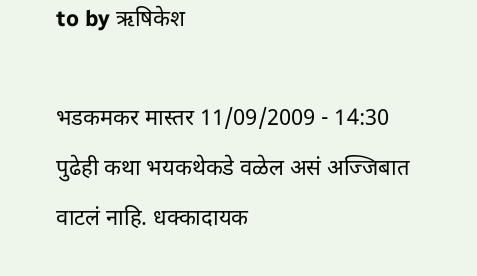to by ऋषिकेश

भडकमकर मास्तर 11/09/2009 - 14:30
पुढेही कथा भयकथेकडे वळेल असं अज्जिबात वाटलं नाहि. धक्कादायक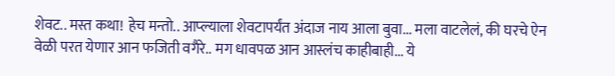शेवट.. मस्त कथा! हेच मन्तो.. आप्ल्याला शेवटापर्यंत अंदाज नाय आला बुवा... मला वाटलेलं, की घरचे ऐन वेळी परत येणार आन फजिती वगैरे.. मग धावपळ आन आस्लंच काहीबाही... ये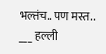भल्तंच.. पण मस्त.. ___ हल्ली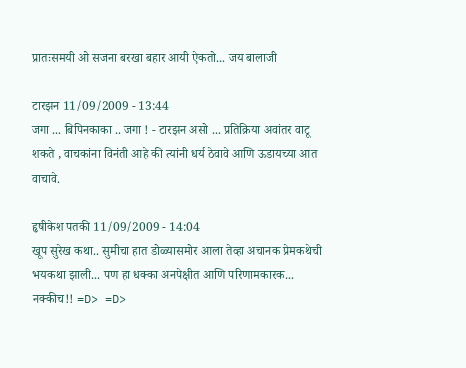प्रातःसमयी ओ सजना बरखा बहार आयी ऐकतो... जय बालाजी

टारझन 11/09/2009 - 13:44
जगा ... बिपिनकाका .. जगा ! - टारझन असो ... प्रतिक्रिया अवांतर वाटू शकते , वाचकांना विनंती आहे की त्यांनी धर्य ठेवावे आणि ऊडायच्या आत वाचावे.

हृषीकेश पतकी 11/09/2009 - 14:04
खूप सुरेख कथा.. सुमीचा हात डोळ्यासमोर आला तेव्हा अचानक प्रेमकथेची भयकथा झाली... पण हा धक्का अनपेक्षीत आणि परिणामकारक... नक्कीच!! =D> =D>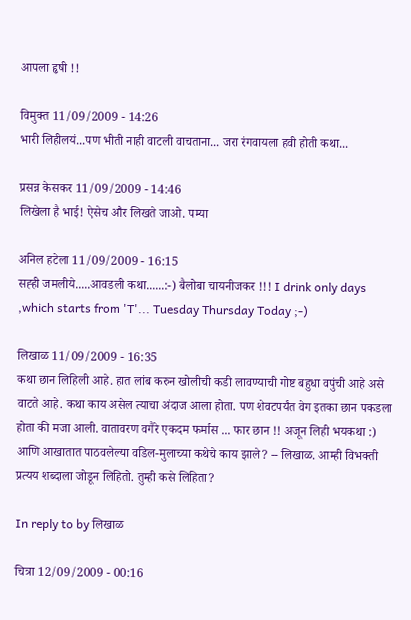आपला हृषी !!

विमुक्त 11/09/2009 - 14:26
भारी लिहीलयं...पण भीती नाही वाटली वाचताना... जरा रंगवायला हवी होती कथा...

प्रसन्न केसकर 11/09/2009 - 14:46
लिखेला है भाई! ऐसेच और लिखते जाओ. पम्या

अनिल हटेला 11/09/2009 - 16:15
सह्ही जमलीये.....आवडली कथा......:-) बैलोबा चायनीजकर !!! I drink only days ,which starts from 'T'... Tuesday Thursday Today ;-)

लिखाळ 11/09/2009 - 16:35
कथा छान लिहिली आहे. हात लांब करुन खोलीची कडी लावण्याची गोष्ट बहुधा वपुंची आहे असे वाटते आहे. कथा काय असेल त्याचा अंदाज आला होता. पण शेवटपर्यंत वेग इतका छान पकडला होता की मजा आली. वातावरण वगैरे एकदम फर्मास ... फार छान !! अजून लिही भयकथा :) आणि आखातात पाठवलेल्या वडिल-मुलाच्या कथेचे काय झाले? -- लिखाळ. आम्ही विभक्ती प्रत्यय शब्दाला जोडून लिहितो. तुम्ही कसे लिहिता?

In reply to by लिखाळ

चित्रा 12/09/2009 - 00:16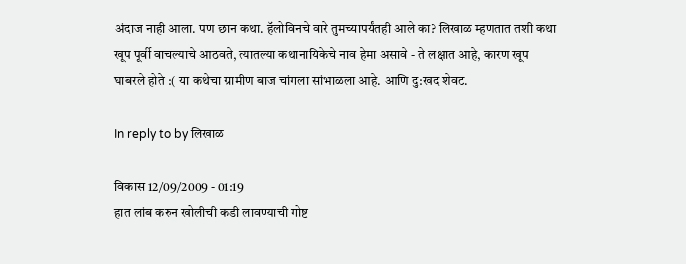अंदाज नाही आला. पण छान कथा. हॅलोविनचे वारे तुमच्यापर्यंतही आले का? लिखाळ म्हणतात तशी कथा खूप पूर्वी वाचल्याचे आठवते, त्यातल्या कथानायिकेचे नाव हेमा असावे - ते लक्षात आहे, कारण खूप घाबरले होते :( या कथेचा ग्रामीण बाज चांगला सांभाळला आहे. आणि दु:खद शेवट.

In reply to by लिखाळ

विकास 12/09/2009 - 01:19
हात लांब करुन खोलीची कडी लावण्याची गोष्ट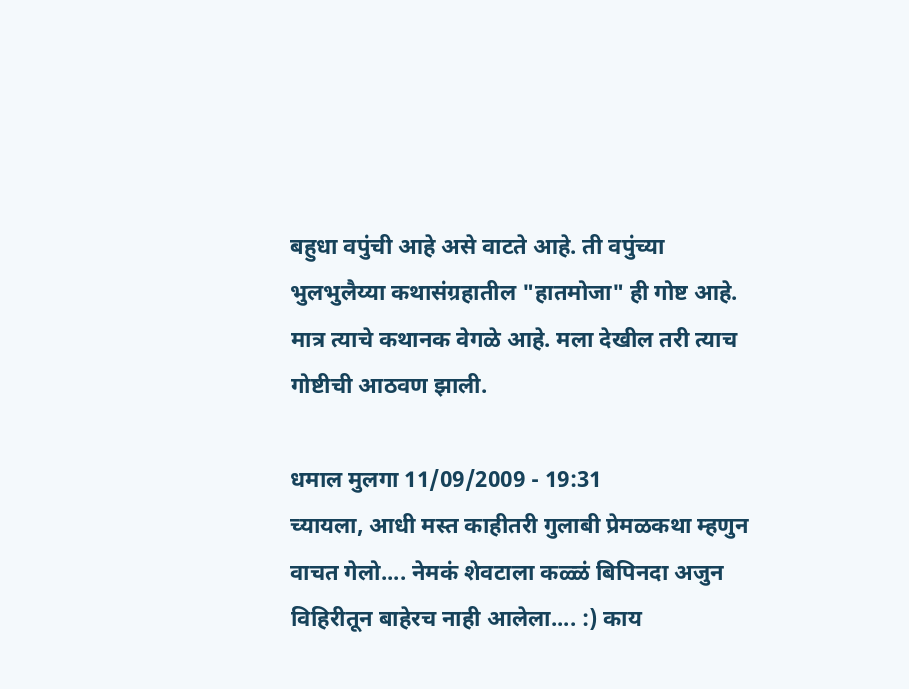बहुधा वपुंची आहे असे वाटते आहे. ती वपुंच्या भुलभुलैय्या कथासंग्रहातील "हातमोजा" ही गोष्ट आहे. मात्र त्याचे कथानक वेगळे आहे. मला देखील तरी त्याच गोष्टीची आठवण झाली.

धमाल मुलगा 11/09/2009 - 19:31
च्यायला, आधी मस्त काहीतरी गुलाबी प्रेमळकथा म्हणुन वाचत गेलो.... नेमकं शेवटाला कळ्ळं बिपिनदा अजुन विहिरीतून बाहेरच नाही आलेला.... :) काय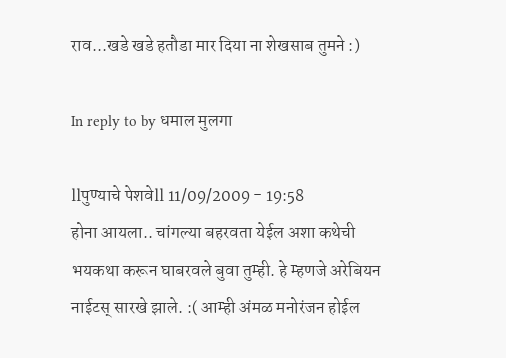राव...खडे खडे हतौडा मार दिया ना शेखसाब तुमने :)

In reply to by धमाल मुलगा

llपुण्याचे पेशवेll 11/09/2009 - 19:58
होना आयला.. चांगल्या बहरवता येईल अशा कथेची भयकथा करून घाबरवले बुवा तुम्ही. हे म्हणजे अरेबियन नाईटस् सारखे झाले. :( आम्ही अंमळ मनोरंजन होईल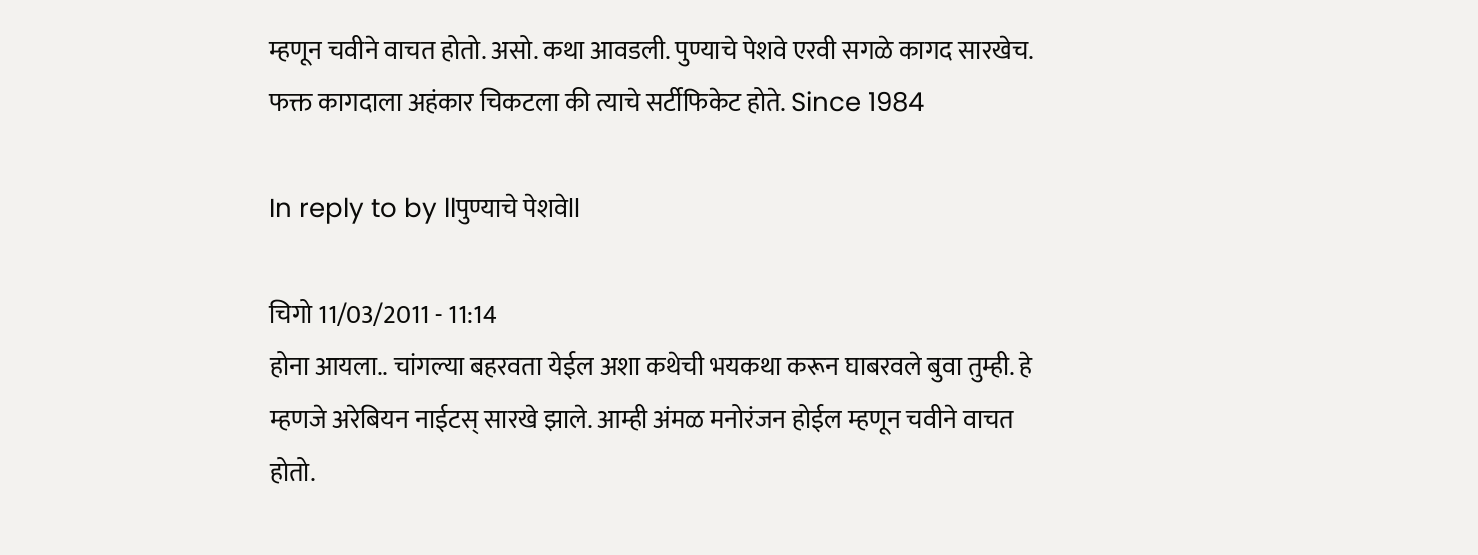म्हणून चवीने वाचत होतो. असो. कथा आवडली. पुण्याचे पेशवे एरवी सगळे कागद सारखेच. फक्त कागदाला अहंकार चिकटला की त्याचे सर्टीफिकेट होते. Since 1984

In reply to by llपुण्याचे पेशवेll

चिगो 11/03/2011 - 11:14
होना आयला.. चांगल्या बहरवता येईल अशा कथेची भयकथा करून घाबरवले बुवा तुम्ही. हे म्हणजे अरेबियन नाईटस् सारखे झाले. आम्ही अंमळ मनोरंजन होईल म्हणून चवीने वाचत होतो.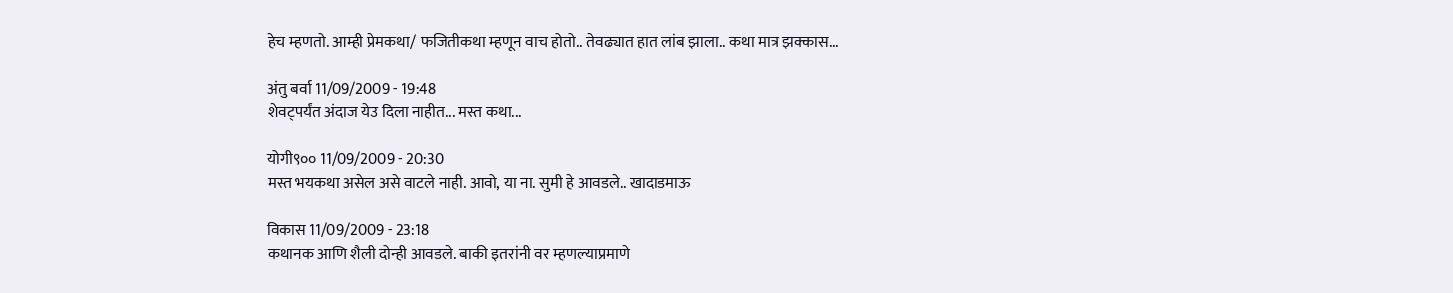हेच म्हणतो. आम्ही प्रेमकथा/ फजितीकथा म्हणून वाच होतो.. तेवढ्यात हात लांब झाला.. कथा मात्र झक्कास...

अंतु बर्वा 11/09/2009 - 19:48
शेवट्पर्यंत अंदाज येउ दिला नाहीत... मस्त कथा...

योगी९०० 11/09/2009 - 20:30
मस्त भयकथा असेल असे वाटले नाही. आवो, या ना. सुमी हे आवडले.. खादाडमाऊ

विकास 11/09/2009 - 23:18
कथानक आणि शैली दोन्ही आवडले. बाकी इतरांनी वर म्हणल्याप्रमाणे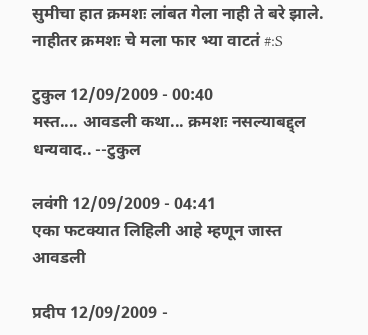सुमीचा हात क्रमशः लांबत गेला नाही ते बरे झाले. नाहीतर क्रमशः चे मला फार भ्या वाटतं #:S

टुकुल 12/09/2009 - 00:40
मस्त.... आवडली कथा... क्रमशः नसल्याबद्द्ल धन्यवाद.. --टुकुल

लवंगी 12/09/2009 - 04:41
एका फटक्यात लिहिली आहे म्हणून जास्त आवडली

प्रदीप 12/09/2009 -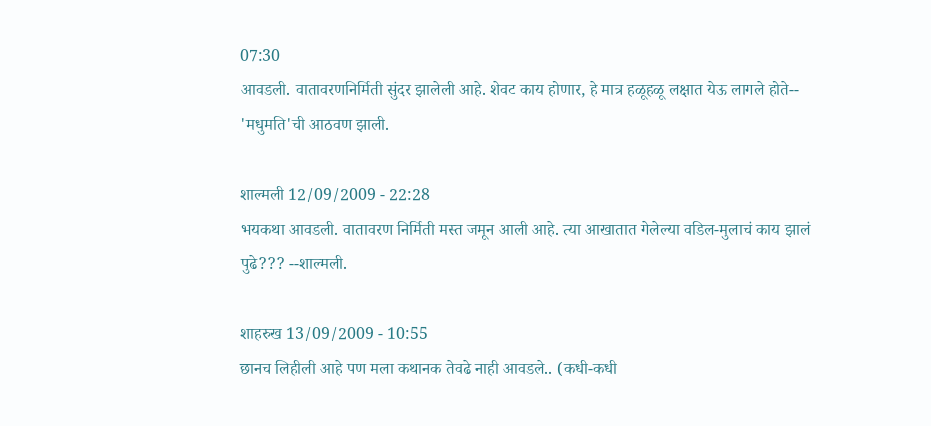07:30
आवडली. वातावरणनिर्मिती सुंदर झालेली आहे. शेवट काय होणार, हे मात्र हळूहळू लक्षात येऊ लागले होते-- 'मधुमति'ची आठवण झाली.

शाल्मली 12/09/2009 - 22:28
भयकथा आवडली. वातावरण निर्मिती मस्त जमून आली आहे. त्या आखातात गेलेल्या वडिल-मुलाचं काय झालं पुढे??? --शाल्मली.

शाहरुख 13/09/2009 - 10:55
छानच लिहीली आहे पण मला कथानक तेवढे नाही आवडले.. (कधी-कधी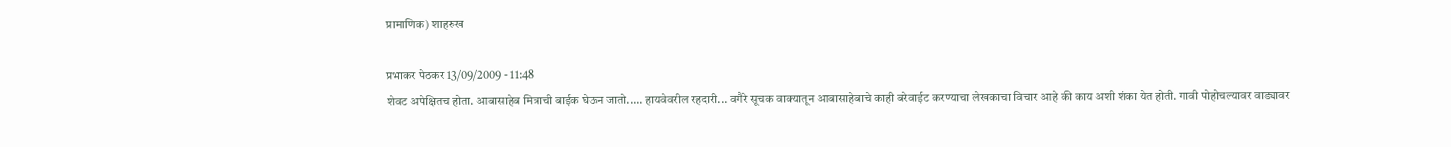प्रामाणिक) शाहरुख

प्रभाकर पेठकर 13/09/2009 - 11:48
शेवट अपेक्षितच होता. आबासाहेब मित्राची बाईक घेऊन जातो..... हायवेवरील रहदारी... वगैरे सूचक वाक्यातून आबासाहेबाचे काही बरेवाईट करण्याचा लेखकाचा विचार आहे की काय अशी शंका येत होती. गावी पोहोचल्यावर वाड्यावर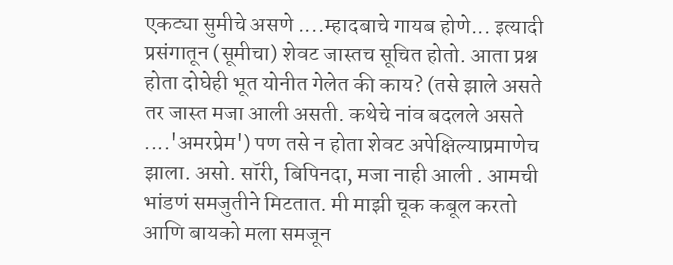एकट्या सुमीचे असणे ....म्हादबाचे गायब होणे... इत्यादी प्रसंगातून (सूमीचा) शेवट जास्तच सूचित होतो. आता प्रश्न होता दोघेही भूत योनीत गेलेत की काय? (तसे झाले असते तर जास्त मजा आली असती. कथेचे नांव बदलले असते ....'अमरप्रेम') पण तसे न होता शेवट अपेक्षिल्याप्रमाणेच झाला. असो. सॉरी, बिपिनदा, मजा नाही आली . आमची भांडणं समजुतीने मिटतात. मी माझी चूक कबूल करतो आणि बायको मला समजून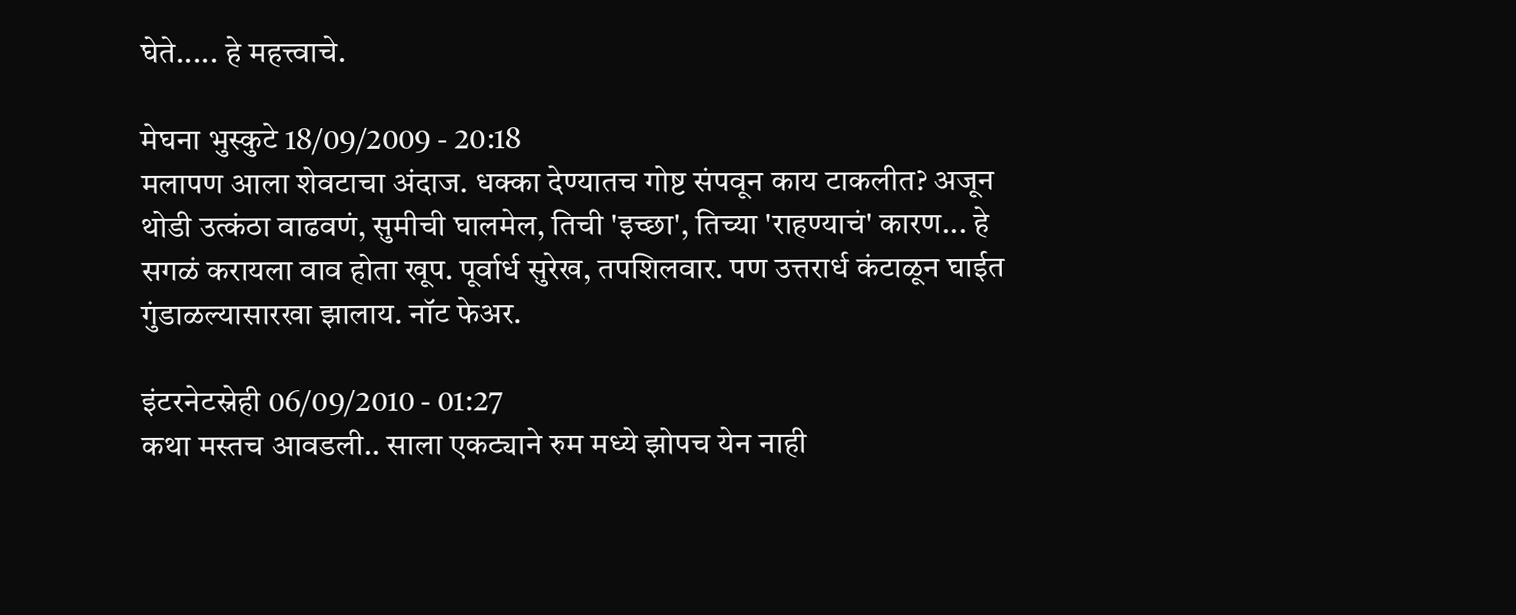घेते..... हे महत्त्वाचे.

मेघना भुस्कुटे 18/09/2009 - 20:18
मलापण आला शेवटाचा अंदाज. धक्का देण्यातच गोष्ट संपवून काय टाकलीत? अजून थोडी उत्कंठा वाढवणं, सुमीची घालमेल, तिची 'इच्छा', तिच्या 'राहण्याचं' कारण... हे सगळं करायला वाव होता खूप. पूर्वार्ध सुरेख, तपशिलवार. पण उत्तरार्ध कंटाळून घाईत गुंडाळल्यासारखा झालाय. नॉट फेअर.

इंटरनेटस्नेही 06/09/2010 - 01:27
कथा मस्तच आवडली.. साला एकट्याने रुम मध्ये झोपच येन नाही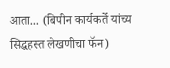आता... (बिपीन कार्यकर्ते यांच्य सिद्धहस्त लेखणीचा फॅन)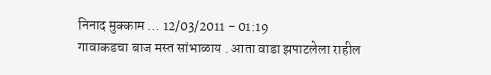निनाद मुक्काम … 12/03/2011 - 01:19
गावाकडचा बाज मस्त सांभाळाय . आता वाडा झपाटलेला राहील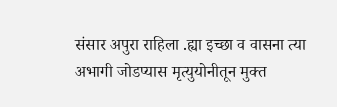संसार अपुरा राहिला .ह्या इच्छा व वासना त्या अभागी जोडप्यास मृत्युयोनीतून मुक्त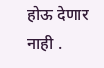होऊ देणार नाही .